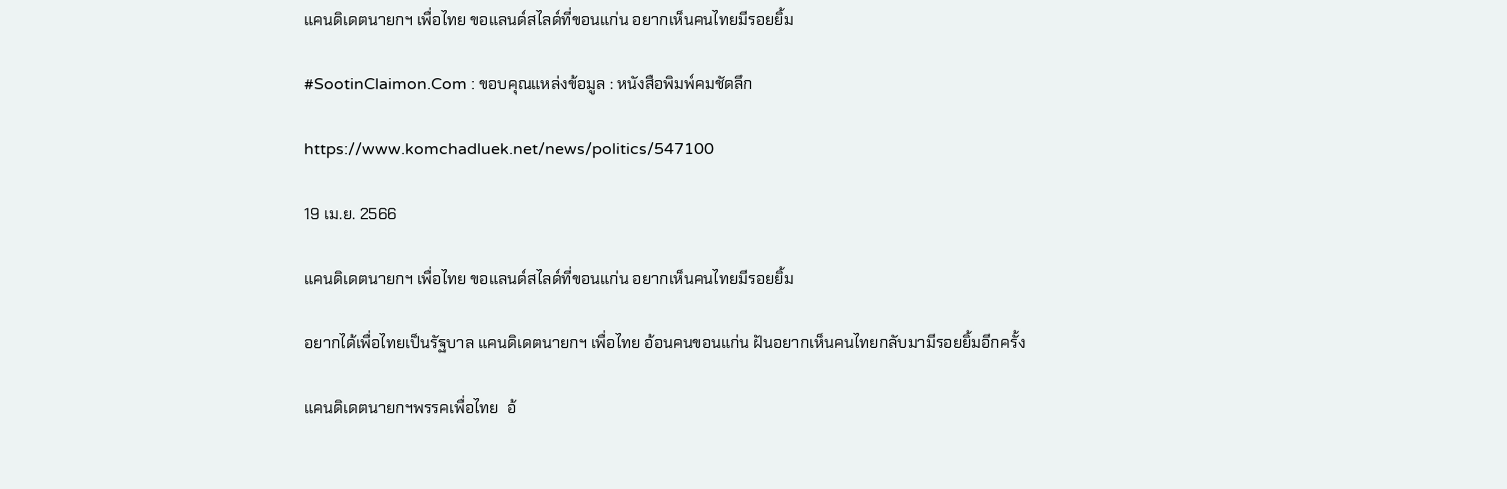แคนดิเดตนายกฯ เพื่อไทย ขอแลนด์สไลด์ที่ขอนแก่น อยากเห็นคนไทยมีรอยยิ้ม

#SootinClaimon.Com : ขอบคุณแหล่งข้อมูล : หนังสือพิมพ์คมชัดลึก

https://www.komchadluek.net/news/politics/547100

19 เม.ย. 2566

แคนดิเดตนายกฯ เพื่อไทย ขอแลนด์สไลด์ที่ขอนแก่น อยากเห็นคนไทยมีรอยยิ้ม

อยากได้เพื่อไทยเป็นรัฐบาล แคนดิเดตนายกฯ เพื่อไทย อ้อนคนขอนแก่น ฝันอยากเห็นคนไทยกลับมามีรอยยิ้มอีกครั้ง

แคนดิเดตนายกฯพรรคเพื่อไทย  อ้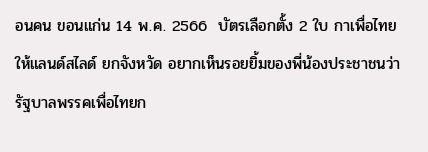อนคน ขอนแก่น 14 พ.ค. 2566  บัตรเลือกตั้ง 2 ใบ กาเพื่อไทย  ให้แลนด์สไลด์ ยกจังหวัด อยากเห็นรอยยิ้มของพี่น้องประชาชนว่ารัฐบาลพรรคเพื่อไทยก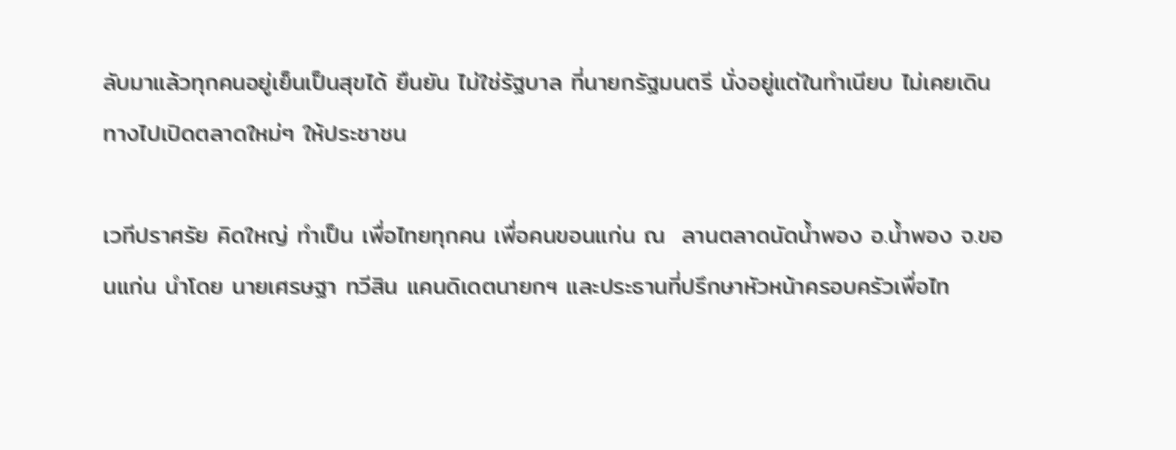ลับมาแล้วทุกคนอยู่เย็นเป็นสุขได้ ยืนยัน ไม่ใช่รัฐบาล ที่นายกรัฐมนตรี นั่งอยู่แต่ในทำเนียบ ไม่เคยเดินทางไปเปิดตลาดใหม่ๆ ให้ประชาชน

เวทีปราศรัย คิดใหญ่ ทำเป็น เพื่อไทยทุกคน เพื่อคนขอนแก่น ณ  ลานตลาดนัดน้ำพอง อ.น้ำพอง จ.ขอนแก่น นำโดย นายเศรษฐา ทวีสิน แคนดิเดตนายกฯ และประธานที่ปรึกษาหัวหน้าครอบครัวเพื่อไท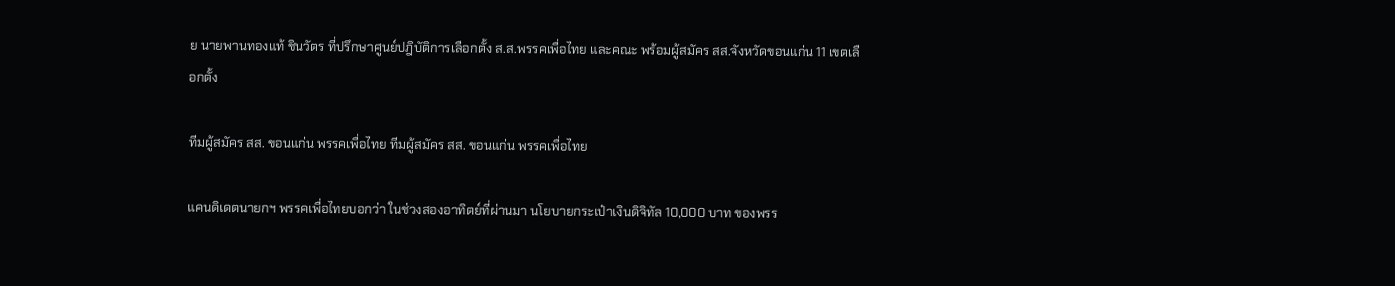ย นายพานทองแท้ ชินวัตร ที่ปรึกษาศูนย์ปฎิบัติการเลือกตั้ง ส.ส.พรรคเพื่อไทย และคณะ พร้อมผู้สมัคร สส.จังหวัดขอนแก่น 11 เขตเลือกตั้ง

ทีมผู้สมัคร สส. ขอนแก่น พรรคเพื่อไทย ทีมผู้สมัคร สส. ขอนแก่น พรรคเพื่อไทย

แคนดิเดตนายกฯ พรรคเพื่อไทยบอกว่า ในช่วงสองอาทิตย์ที่ผ่านมา นโยบายกระเป๋าเงินดิจิทัล 10,000 บาท ของพรร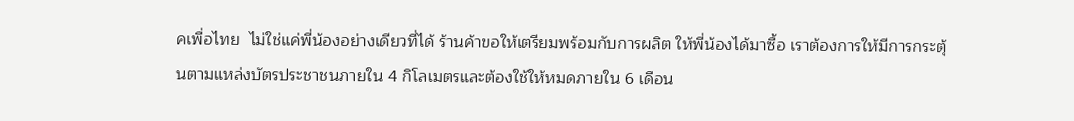คเพื่อไทย  ไม่ใช่แค่พี่น้องอย่างเดียวที่ได้ ร้านค้าขอให้เตรียมพร้อมกับการผลิต ให้พี่น้องได้มาซื้อ เราต้องการให้มีการกระตุ้นตามแหล่งบัตรประชาชนภายใน 4 กิโลเมตรและต้องใช้ให้หมดภายใน 6 เดือน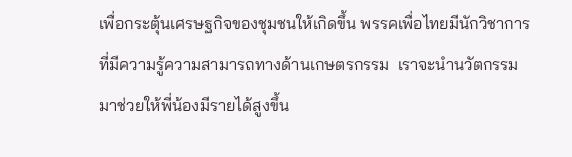เพื่อกระตุ้นเศรษฐกิจของชุมชนให้เกิดขึ้น พรรคเพื่อไทยมีนักวิชาการที่มีความรู้ความสามารถทางด้านเกษตรกรรม  เราจะนำนวัตกรรมมาช่วยให้พี่น้องมีรายได้สูงขึ้น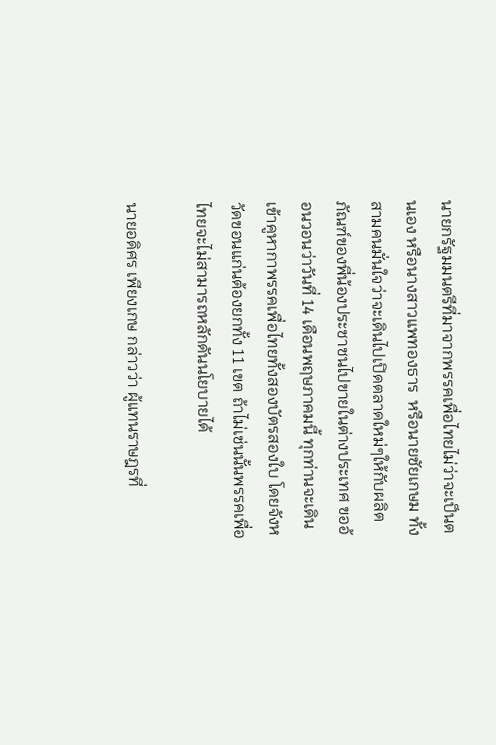นายกรัฐมมนตรีที่มาจากพรรคเพื่อไทยไม่ว่าจะเป็นตนเอง หรือนางสาวแพทองธาร  หรือนายชัยเกษม ทั้งสามคนมั่นใจว่าจะเดินไปเปิดตลาดใหม่ๆให้กับผลิตภัณฑ์ของพี่น้องประชาชนไปขายในต่างประเทศ ขออ้อนวอนว่าวันที่ 14 เดือนพฤษภาคมนี้ ทุกท่านจะเดินเข้าคูหากาพรรคเพื่อไทยทั้งสองบัตรสองใบ โดยจังหวัดขอนแก่นต้องยกทั้ง 11 เขต ถ้าไม่เช่นนั้นพรรคเพื่อไทยจะไม่สามารถหลักดันนโยบายได้

นายอดิศร เพียงเกษ กล่าวว่า ผู้แทนราษฎรที่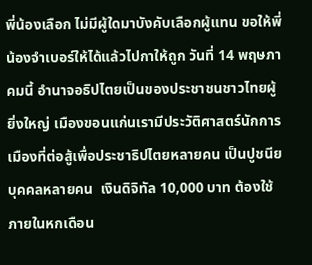พี่น้องเลือก ไม่มีผู้ใดมาบังคับเลือกผู้แทน ขอให้พี่น้องจำเบอร์ให้ได้แล้วไปกาให้ถูก วันที่ 14 พฤษภาคมนี้ อำนาจอธิปไตยเป็นของประชาชนชาวไทยผู้ยิ่งใหญ่ เมืองขอนแก่นเรามีประวัติศาสตร์นักการเมืองที่ต่อสู้เพื่อประชาธิปไตยหลายคน เป็นปูชนียบุคคลหลายคน  เงินดิจิทัล 10,000 บาท ต้องใช้ภายในหกเดือน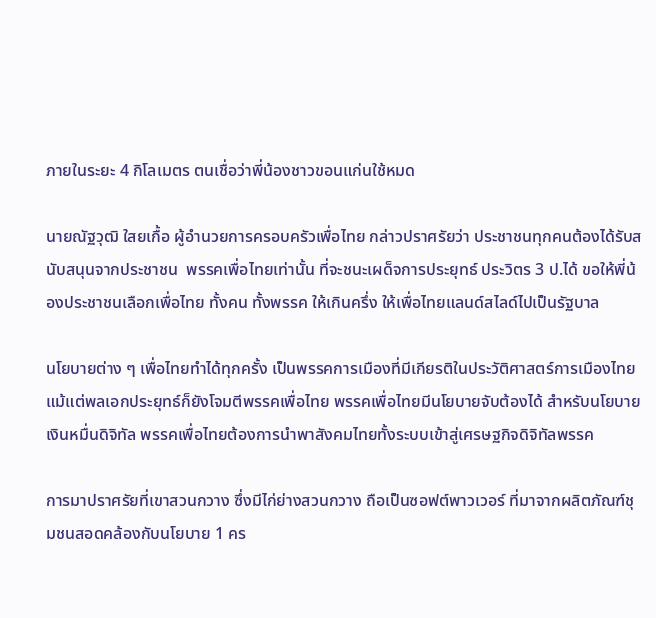ภายในระยะ 4 กิโลเมตร ตนเชื่อว่าพี่น้องชาวขอนแก่นใช้หมด

นายณัฐวุฒิ ใสยเกื้อ ผู้อำนวยการครอบครัวเพื่อไทย กล่าวปราศรัยว่า ประชาชนทุกคนต้องได้รับสนับสนุนจากประชาชน  พรรคเพื่อไทยเท่านั้น ที่จะชนะเผด็จการประยุทธ์ ประวิตร 3 ป.ได้ ขอให้พี่น้องประชาชนเลือกเพื่อไทย ทั้งคน ทั้งพรรค ให้เกินครึ่ง ให้เพื่อไทยแลนด์สไลด์ไปเป็นรัฐบาล

นโยบายต่าง ๆ เพื่อไทยทำได้ทุกครั้ง เป็นพรรคการเมืองที่มีเกียรติในประวัติศาสตร์การเมืองไทย แม้แต่พลเอกประยุทธ์ก็ยังโจมตีพรรคเพื่อไทย พรรคเพื่อไทยมีนโยบายจับต้องได้ สำหรับนโยบายเงินหมื่นดิจิทัล พรรคเพื่อไทยต้องการนำพาสังคมไทยทั้งระบบเข้าสู่เศรษฐกิจดิจิทัลพรรค

การมาปราศรัยที่เขาสวนกวาง ซึ่งมีไก่ย่างสวนกวาง ถือเป็นซอฟต์พาวเวอร์ ที่มาจากผลิตภัณฑ์ชุมชนสอดคล้องกับนโยบาย 1 คร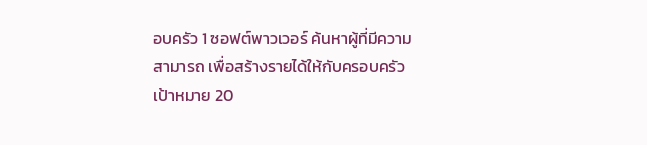อบครัว 1 ซอฟต์พาวเวอร์ ค้นหาผู้ที่มีความสามารถ เพื่อสร้างรายได้ให้กับครอบครัว เป้าหมาย 20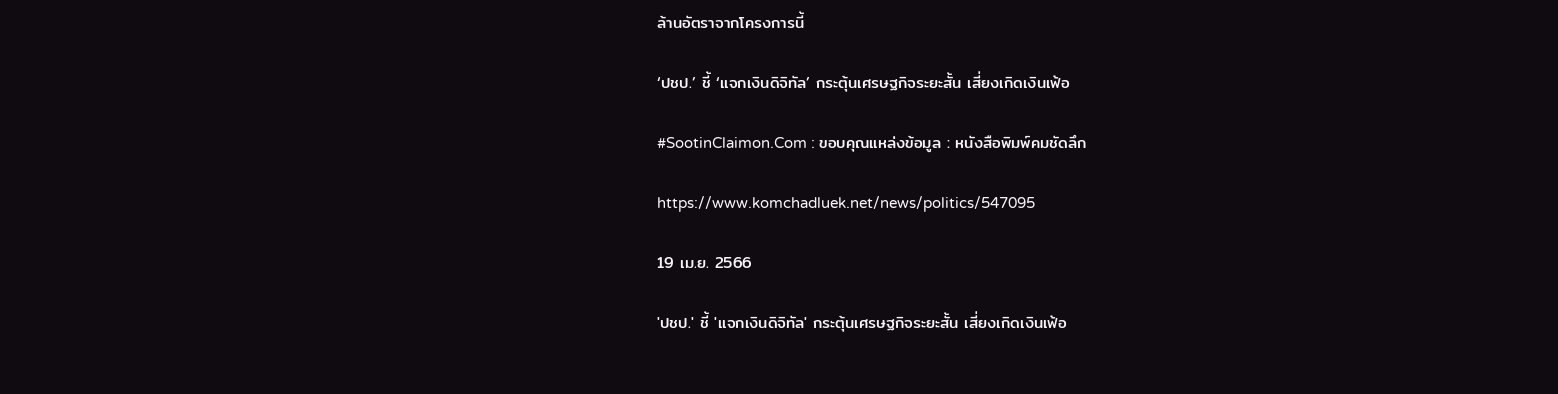ล้านอัตราจากโครงการนี้

‘ปชป.’ ชี้ ‘แจกเงินดิจิทัล’ กระตุ้นเศรษฐกิจระยะสั้น เสี่ยงเกิดเงินเฟ้อ

#SootinClaimon.Com : ขอบคุณแหล่งข้อมูล : หนังสือพิมพ์คมชัดลึก

https://www.komchadluek.net/news/politics/547095

19 เม.ย. 2566

'ปชป.' ชี้ 'แจกเงินดิจิทัล' กระตุ้นเศรษฐกิจระยะสั้น เสี่ยงเกิดเงินเฟ้อ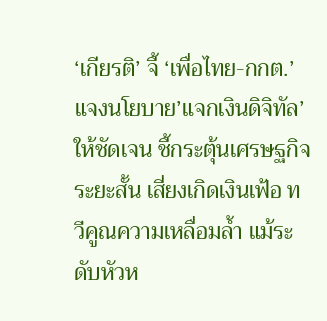‘เกียรติ’ จี้ ‘เพื่อไทย-กกต.’ แจงนโยบาย’แจกเงินดิจิทัล’ ให้ชัดเจน ชี้กระตุ้นเศรษฐกิจระยะสั้น เสี่ยงเกิดเงินเฟ้อ ทวีคูณความเหลื่อมล้ำ แม้ระดับหัวห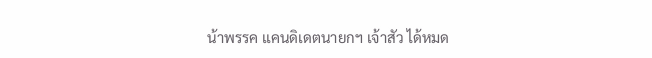น้าพรรค แคนดิเดตนายกฯ เจ้าสัว ได้หมด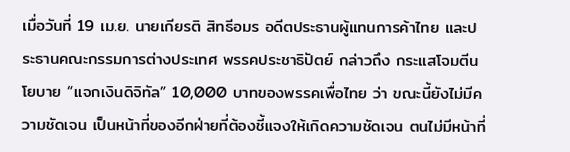เมื่อวันที่ 19 เม.ย. นายเกียรติ สิทธีอมร อดีตประธานผู้แทนการค้าไทย และประธานคณะกรรมการต่างประเทศ พรรคประชาธิปัตย์ กล่าวถึง กระแสโจมตีนโยบาย “แจกเงินดิจิทัล” 10,000 บาทของพรรคเพื่อไทย ว่า ขณะนี้ยังไม่มีความชัดเจน เป็นหน้าที่ของอีกฝ่ายที่ต้องชี้แจงให้เกิดความชัดเจน ตนไม่มีหน้าที่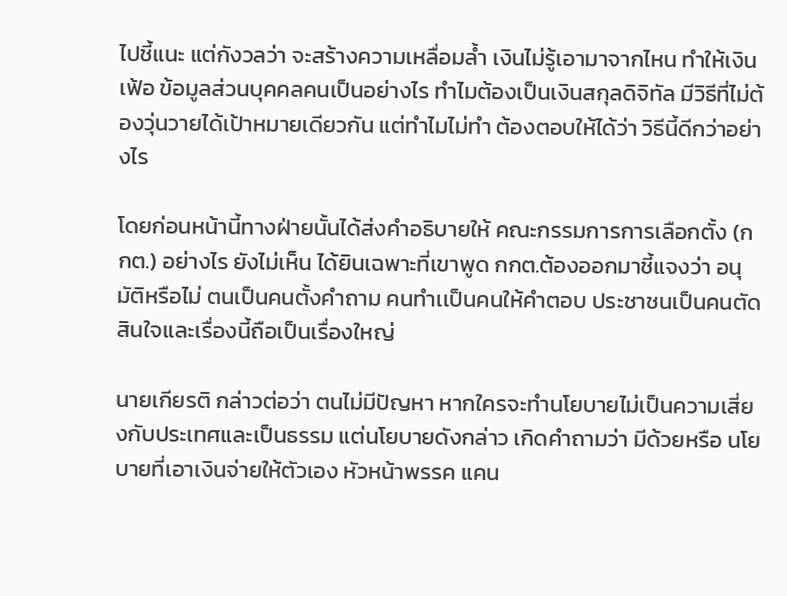ไปชี้แนะ แต่กังวลว่า จะสร้างความเหลื่อมล้ำ เงินไม่รู้เอามาจากไหน ทำให้เงินเฟ้อ ข้อมูลส่วนบุคคลคนเป็นอย่างไร ทำไมต้องเป็นเงินสกุลดิจิทัล มีวิธีที่ไม่ต้องวุ่นวายได้เป้าหมายเดียวกัน แต่ทำไมไม่ทำ ต้องตอบให้ได้ว่า วิธีนี้ดีกว่าอย่างไร

โดยก่อนหน้านี้ทางฝ่ายนั้นได้ส่งคำอธิบายให้ คณะกรรมการการเลือกตั้ง (กกต.) อย่างไร ยังไม่เห็น ได้ยินเฉพาะที่เขาพูด กกต.ต้องออกมาชี้แจงว่า อนุมัติหรือไม่ ตนเป็นคนตั้งคำถาม คนทำเเป็นคนให้คำตอบ ประชาชนเป็นคนตัดสินใจและเรื่องนี้ถือเป็นเรื่องใหญ่

นายเกียรติ กล่าวต่อว่า ตนไม่มีปัญหา หากใครจะทำนโยบายไม่เป็นความเสี่ยงกับประเทศและเป็นธรรม แต่นโยบายดังกล่าว เกิดคำถามว่า มีด้วยหรือ นโยบายที่เอาเงินจ่ายให้ตัวเอง หัวหน้าพรรค แคน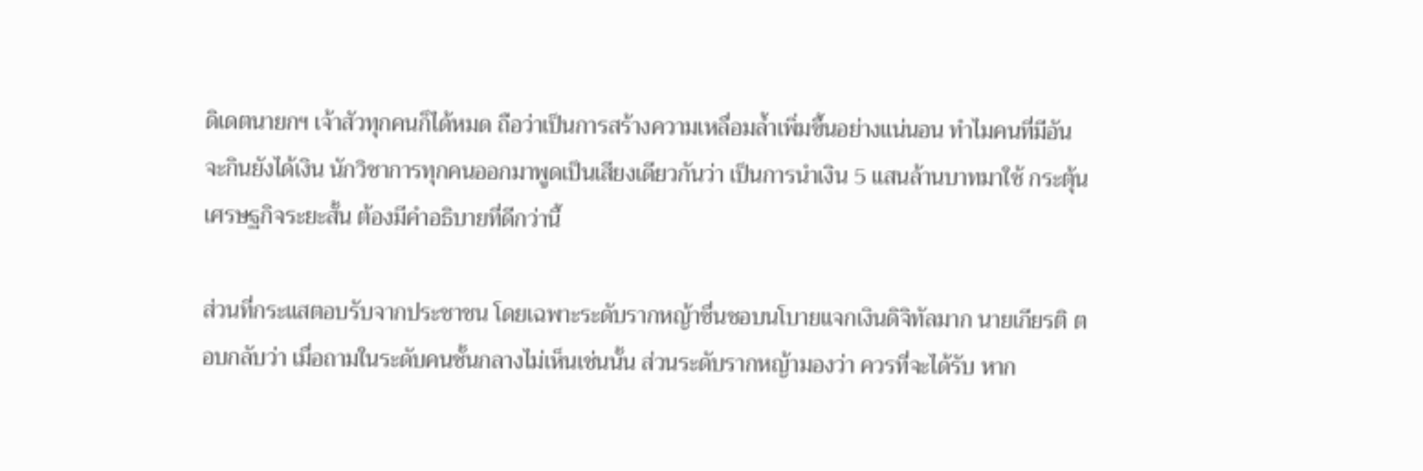ดิเดตนายกฯ เจ้าสัวทุกคนก็ได้หมด ถือว่าเป็นการสร้างความเหลื่อมล้ำเพิ่มขึ้นอย่างแน่นอน ทำไมคนที่มีอันจะกินยังได้เงิน นักวิชาการทุกคนออกมาพูดเป็นเสียงเดียวกันว่า เป็นการนำเงิน 5 แสนล้านบาทมาใช้ กระตุ้นเศรษฐกิจระยะสั้น ต้องมีคำอธิบายที่ดีกว่านี้

ส่วนที่กระแสตอบรับจากประชาชน โดยเฉพาะระดับรากหญ้าชื่นชอบนโบายแจกเงินดิจิทัลมาก นายเกียรติ ตอบกลับว่า เมื่อถามในระดับคนชั้นกลางไม่เห็นเช่นนั้น ส่วนระดับรากหญ้ามองว่า ควรที่จะได้รับ หาก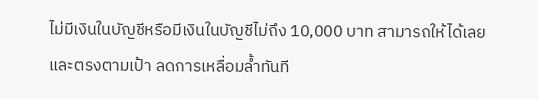ไม่มีเงินในบัญชีหรือมีเงินในบัญชีไม่ถึง 10,000 บาท สามารถให้ได้เลย และตรงตามเป้า ลดการเหลื่อมล้ำทันที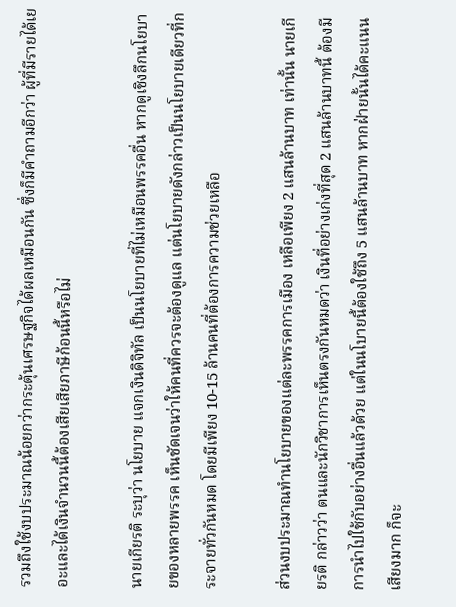รวมถึงใช้งบประมาณน้อยกว่ากระตุ้นเศรษฐกิจได้ผลเหมือนกัน ซึ่งก็มีคำถามอีกว่า ผู้ที่มีรายได้เยอะและได้เงินจำนวนนี้ต้องเสียเสียภาษีก้อนนี้หรือไม่

นายเกียรติ ระบุว่า นโยบาย แจกเงินดิจิทัล เป็นนโยบายที่ไม่เหมือนพรรคอื่น หากดูเชิงลึกนโยบายของหลายพรรค เห็นชัดเจนว่าให้คนที่ควรจะต้องดูแล แต่นโยบายดังกล่าวเป็นนโยบายเดียวที่กระจายทั่วกันหมด โดยมีเพียง 10-15 ล้านคนที่ต้องการความช่วยเหลือ

ส่วนงบประมาณทำนโยบายของแต่ละพรรคการเมือง เหลือเพียง 2 แสนล้านบาท เท่านั้น นายเกียรติ กล่าวว่า ตนและนักวิชาการเห็นตรงกันหมดว่า เงินที่อย่างเก่งที่สุด 2 แสนล้านบาทนี้ ต้องมีการนำไปใช้กับอย่างอื่นแล้วด้วย แต่ในนโบายนี้ต้องใช้ถึง 5 แสนล้านบาท หากฝ่ายนั้นได้คะแนนเสียงมาก ก็จะ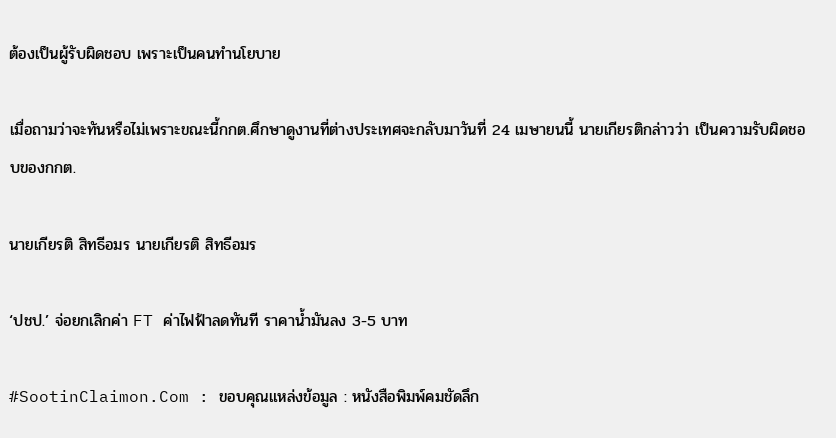ต้องเป็นผู้รับผิดชอบ เพราะเป็นคนทำนโยบาย

เมื่อถามว่าจะทันหรือไม่เพราะขณะนี้กกต.ศึกษาดูงานที่ต่างประเทศจะกลับมาวันที่ 24 เมษายนนี้ นายเกียรติกล่าวว่า เป็นความรับผิดชอบของกกต.

นายเกียรติ สิทธีอมร นายเกียรติ สิทธีอมร

‘ปชป.’ จ่อยกเลิกค่า FT ค่าไฟฟ้าลดทันที ราคาน้ำมันลง 3-5 บาท

#SootinClaimon.Com : ขอบคุณแหล่งข้อมูล : หนังสือพิมพ์คมชัดลึก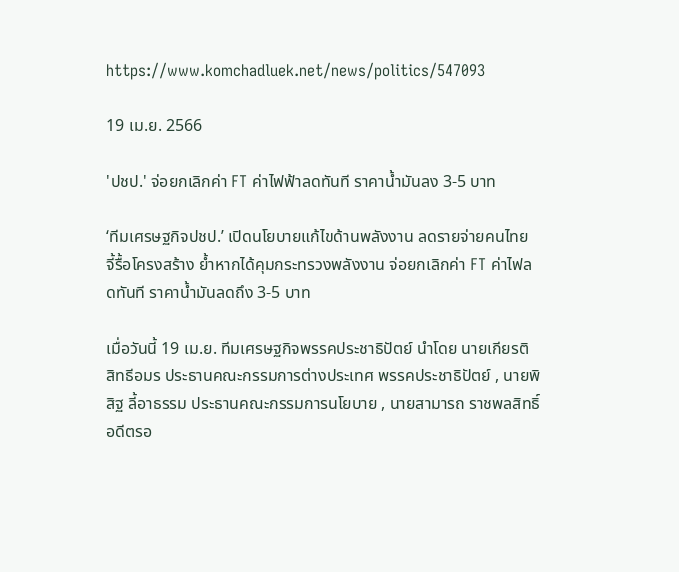https://www.komchadluek.net/news/politics/547093

19 เม.ย. 2566

'ปชป.' จ่อยกเลิกค่า FT ค่าไฟฟ้าลดทันที ราคาน้ำมันลง 3-5 บาท

‘ทีมเศรษฐกิจปชป.’ เปิดนโยบายแก้ไขด้านพลังงาน ลดรายจ่ายคนไทย จี้รื้อโครงสร้าง ย้ำหากได้คุมกระทรวงพลังงาน จ่อยกเลิกค่า FT ค่าไฟลดทันที ราคาน้ำมันลดถึง 3-5 บาท

เมื่อวันนี้ 19 เม.ย. ทีมเศรษฐกิจพรรคประชาธิปัตย์ นำโดย นายเกียรติ สิทธีอมร ประธานคณะกรรมการต่างประเทศ พรรคประชาธิปัตย์ , นายพิสิฐ ลี้อาธรรม ประธานคณะกรรมการนโยบาย , นายสามารถ ราชพลสิทธิ์ อดีตรอ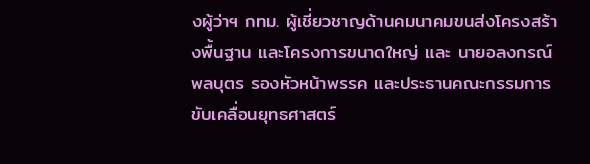งผู้ว่าฯ กทม. ผู้เชี่ยวชาญด้านคมนาคมขนส่งโครงสร้างพื้นฐาน และโครงการขนาดใหญ่ และ นายอลงกรณ์ พลบุตร รองหัวหน้าพรรค และประธานคณะกรรมการขับเคลื่อนยุทธศาสตร์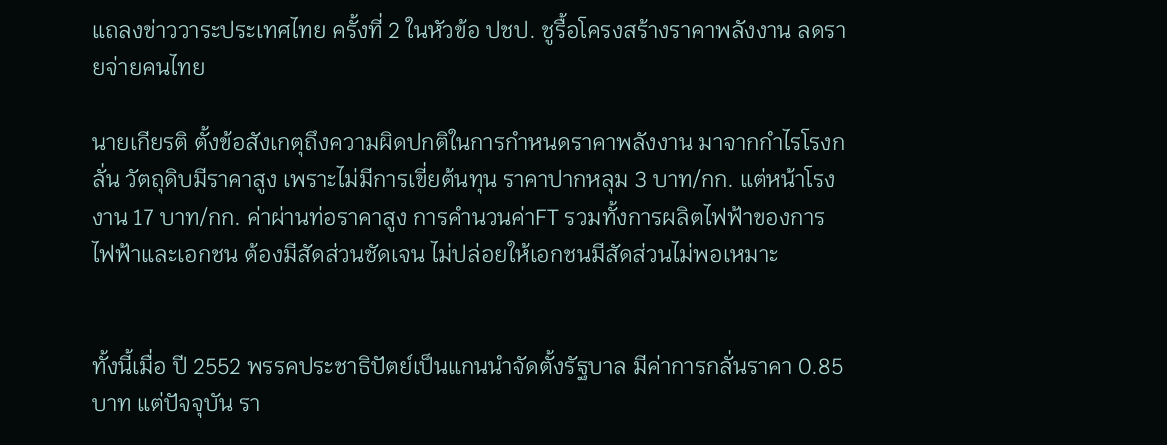แถลงข่าววาระประเทศไทย ครั้งที่ 2 ในหัวข้อ ปชป. ชูรื้อโครงสร้างราคาพลังงาน ลดรายจ่ายคนไทย

นายเกียรติ ตั้งข้อสังเกตุถึงความผิดปกติในการกำหนดราคาพลังงาน มาจากกำไรโรงกลั่น วัตถุดิบมีราคาสูง เพราะไม่มีการเขี่ยต้นทุน ราคาปากหลุม 3 บาท/กก. แต่หน้าโรงงาน 17 บาท/กก. ค่าผ่านท่อราคาสูง การคำนวนค่าFT รวมทั้งการผลิตไฟฟ้าของการไฟฟ้าและเอกชน ต้องมีสัดส่วนชัดเจน ไม่ปล่อยให้เอกชนมีสัดส่วนไม่พอเหมาะ


ทั้งนี้เมื่อ ปี 2552 พรรคประชาธิปัตย์เป็นแกนนำจัดตั้งรัฐบาล มีค่าการกลั่นราคา 0.85 บาท แต่ปัจจุบัน รา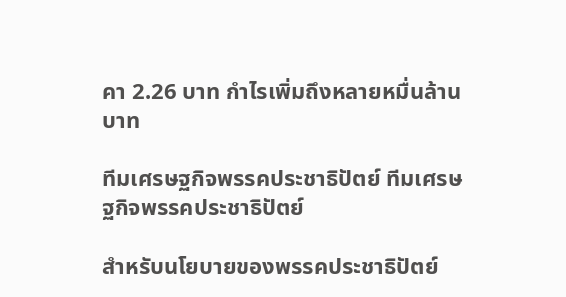คา 2.26 บาท กำไรเพิ่มถึงหลายหมื่นล้านบาท

ทีมเศรษฐกิจพรรคประชาธิปัตย์ ทีมเศรษฐกิจพรรคประชาธิปัตย์

สำหรับนโยบายของพรรคประชาธิปัตย์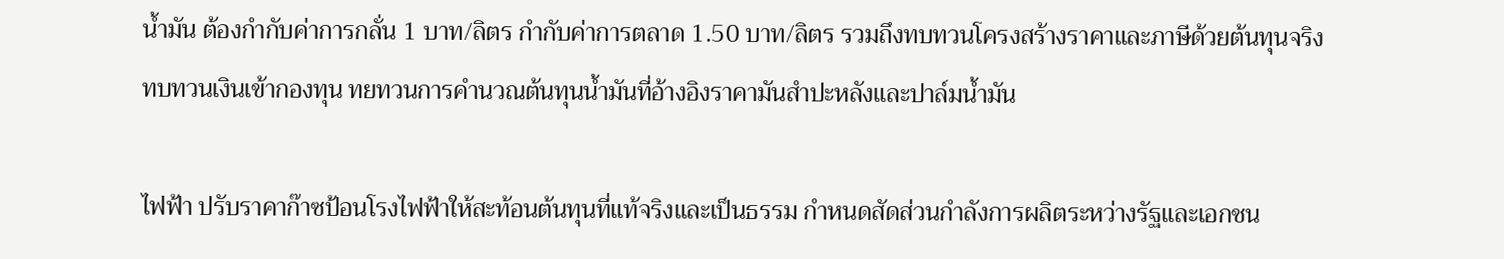น้ำมัน ต้องกำกับค่าการกลั่น 1 บาท/ลิตร กำกับค่าการตลาด 1.50 บาท/ลิตร รวมถึงทบทวนโครงสร้างราคาและภาษีด้วยต้นทุนจริง ทบทวนเงินเข้ากองทุน ทยทวนการคำนวณต้นทุนน้ำมันที่อ้างอิงราคามันสำปะหลังและปาล์มน้ำมัน

ไฟฟ้า ปรับราคาก๊าซป้อนโรงไฟฟ้าให้สะท้อนต้นทุนที่แท้จริงและเป็นธรรม กำหนดสัดส่วนกำลังการผลิตระหว่างรัฐและเอกชน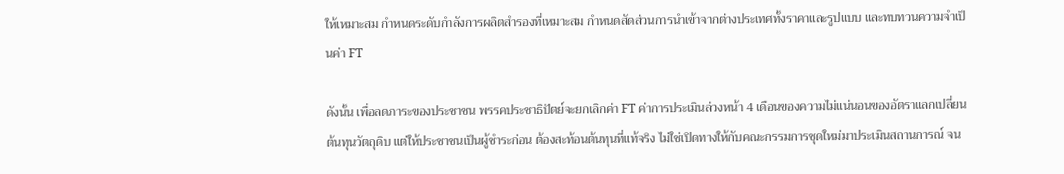ให้เหมาะสม กำหนดระดับกำลังการผลิตสำรองที่เหมาะสม กำหนดสัดส่วนการนำเข้าจากต่างประเทศทั้งราคาและรูปแบบ และทบทวนความจำเป็นค่า FT

ดังนั้น เพื่อลดภาระของประชาชน พรรคประชาธิปัตย์จะยกเลิกค่า FT ค่าการประเมินล่วงหน้า 4 เดือนของความไม่แน่นอนของอัตราแลกเปลี่ยน ต้นทุนวัตถุดิบ แต่ให้ประชาชนเป็นผู้ชำระก่อน ต้องสะท้อนต้นทุนที่แท้จริง ไม่ใช่เปิดทางให้กับคณะกรรมการชุดใหม่มาประเมินสถานการณ์ จน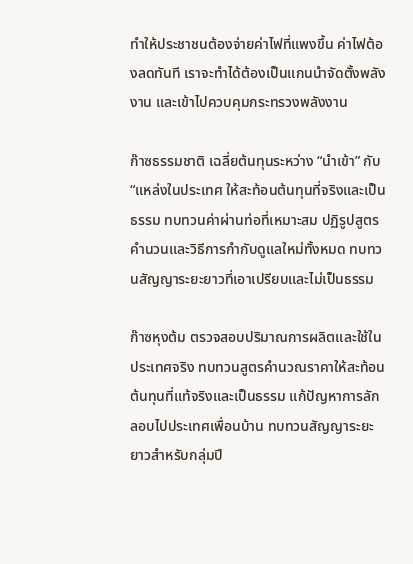ทำให้ประชาชนต้องจ่ายค่าไฟที่แพงขึ้น ค่าไฟต้องลดทันที เราจะทำได้ต้องเป็นแกนนำจัดตั้งพลังงาน และเข้าไปควบคุมกระทรวงพลังงาน

ก๊าซธรรมชาติ เฉลี่ยต้นทุนระหว่าง “นำเข้า” กับ “แหล่งในประเทศ ให้สะท้อนต้นทุนที่จริงและเป็นธรรม ทบทวนค่าผ่านท่อที่เหมาะสม ปฏิรูปสูตรคำนวนและวิธีการกำกับดูแลใหม่ทั้งหมด ทบทวนสัญญาระยะยาวที่เอาเปรียบและไม่เป็นธรรม

ก๊าซหุงต้ม ตรวจสอบปริมาณการผลิตและใช้ในประเทศจริง ทบทวนสูตรคำนวณราคาให้สะท้อนต้นทุนที่แท้จริงและเป็นธรรม แก้ปัญหาการลักลอบไปประเทศเพื่อนบ้าน ทบทวนสัญญาระยะยาวสำหรับกลุ่มปี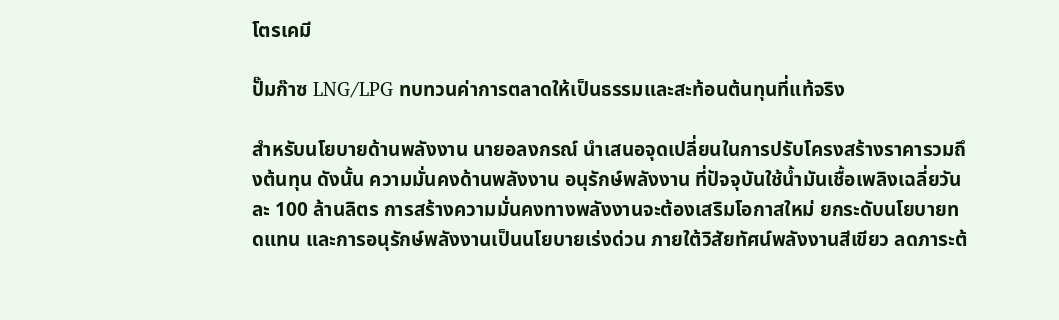โตรเคมี

ปั๊มก๊าซ LNG/LPG ทบทวนค่าการตลาดให้เป็นธรรมและสะท้อนต้นทุนที่แท้จริง

สำหรับนโยบายด้านพลังงาน นายอลงกรณ์ นำเสนอจุดเปลี่ยนในการปรับโครงสร้างราคารวมถึงต้นทุน ดังนั้น ความมั่นคงด้านพลังงาน อนุรักษ์พลังงาน ที่ปัจจุบันใช้น้ำมันเชื้อเพลิงเฉลี่ยวันละ 100 ล้านลิตร การสร้างความมั่นคงทางพลังงานจะต้องเสริมโอกาสใหม่ ยกระดับนโยบายทดแทน และการอนุรักษ์พลังงานเป็นนโยบายเร่งด่วน ภายใต้วิสัยทัศน์พลังงานสีเขียว ลดภาระต้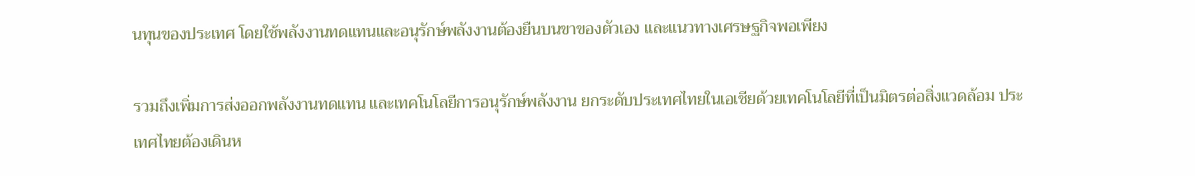นทุนของประเทศ โดยใช้พลังงานทดแทนและอนุรักษ์พลังงานต้องยืนบนขาของตัวเอง และแนวทางเศรษฐกิจพอเพียง

รวมถึงเพิ่มการส่งออกพลังงานทดแทน และเทคโนโลยีการอนุรักษ์พลังงาน ยกระดับประเทศไทยในเอเชียด้วยเทคโนโลยีที่เป็นมิตรต่อสิ่งแวดล้อม ประเทศไทยต้องเดินห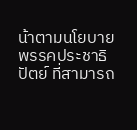น้าตามนโยบายพรรคประชาธิปัตย์ ที่สามารถ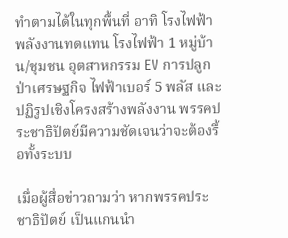ทำตามได้ในทุกพื้นที่ อาทิ โรงไฟฟ้าพลังงานทดแทน โรงไฟฟ้า 1 หมู่บ้าน/ชุมชน อุตสาหกรรม EV การปลูกป่าเศรษฐกิจ ไฟฟ้าเบอร์ 5 พลัส และปฏิรูปเชิงโครงสร้างพลังงาน พรรคประชาธิปัตย์มีความชัดเจนว่าจะต้องรื้อทั้งระบบ

เมื่อผู้สื่อข่าวถามว่า หากพรรคประชาธิปัตย์ เป็นแกนนำ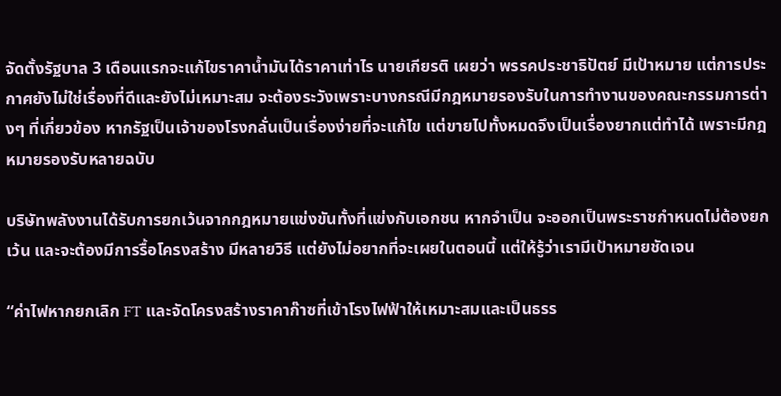จัดตั้งรัฐบาล 3 เดือนแรกจะแก้ไขราคาน้ำมันได้ราคาเท่าไร นายเกียรติ เผยว่า พรรคประชาธิปัตย์ มีเป้าหมาย แต่การประกาศยังไม่ใช่เรื่องที่ดีและยังไม่เหมาะสม จะต้องระวังเพราะบางกรณีมีกฎหมายรองรับในการทำงานของคณะกรรมการต่างๆ ที่เกี่ยวข้อง หากรัฐเป็นเจ้าของโรงกลั่นเป็นเรื่องง่ายที่จะแก้ไข แต่ขายไปทั้งหมดจึงเป็นเรื่องยากแต่ทำได้ เพราะมีกฎหมายรองรับหลายฉบับ

บริษัทพลังงานได้รับการยกเว้นจากกฎหมายแข่งขันทั้งที่แข่งกับเอกชน หากจำเป็น จะออกเป็นพระราชกำหนดไม่ต้องยกเว้น และจะต้องมีการรื้อโครงสร้าง มีหลายวิธี แต่ยังไม่อยากที่จะเผยในตอนนี้ แต่ให้รู้ว่าเรามีเป้าหมายชัดเจน

“ค่าไฟหากยกเลิก FT และจัดโครงสร้างราคาก๊าซที่เข้าโรงไฟฟ้าให้เหมาะสมและเป็นธรร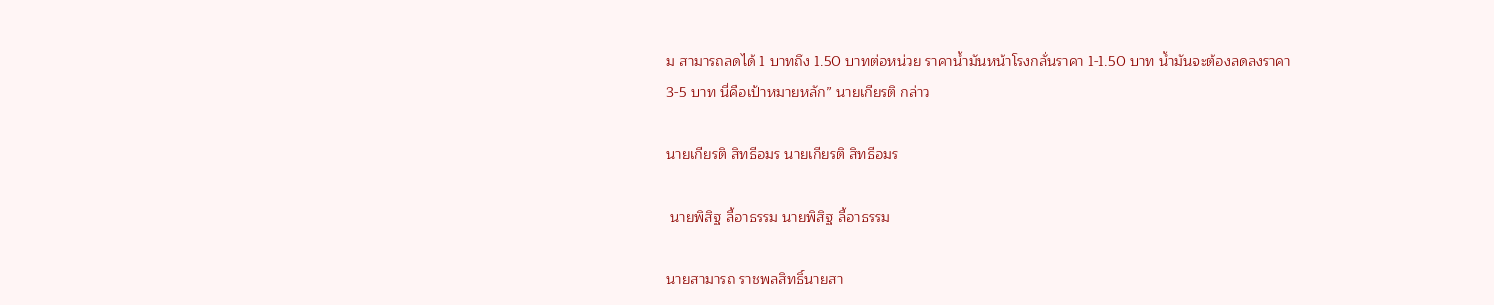ม สามารถลดได้ 1 บาทถึง 1.50 บาทต่อหน่วย ราคาน้ำมันหน้าโรงกลั่นราคา 1-1.50 บาท น้ำมันจะต้องลดลงราคา 3-5 บาท นี่คือเป้าหมายหลัก” นายเกียรติ กล่าว

นายเกียรติ สิทธีอมร นายเกียรติ สิทธีอมร

 นายพิสิฐ ลี้อาธรรม นายพิสิฐ ลี้อาธรรม

นายสามารถ ราชพลสิทธิ์นายสา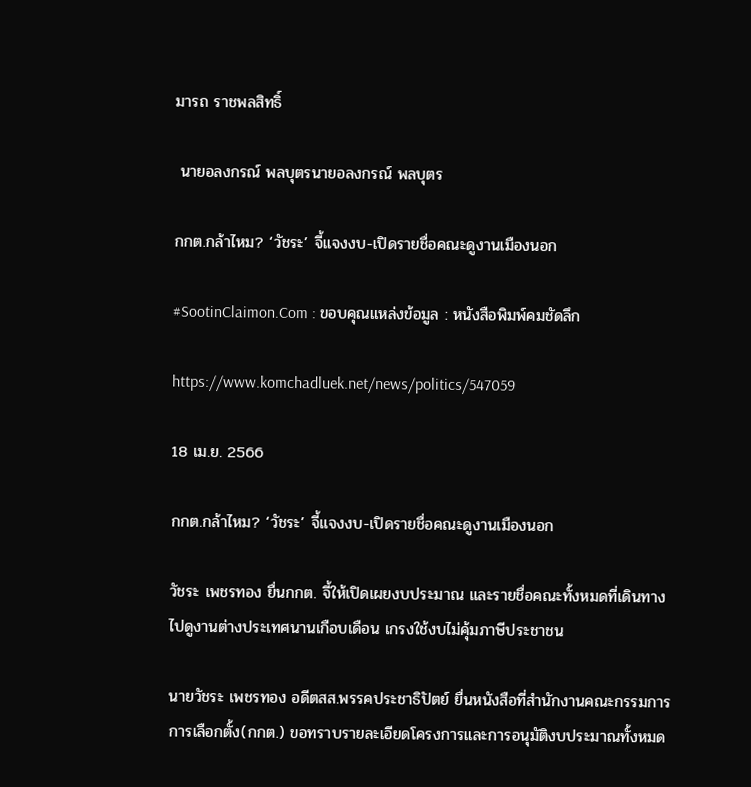มารถ ราชพลสิทธิ์

 นายอลงกรณ์ พลบุตรนายอลงกรณ์ พลบุตร

กกต.กล้าไหม? ‘วัชระ’ จี้แจงงบ-เปิดรายชื่อคณะดูงานเมืองนอก

#SootinClaimon.Com : ขอบคุณแหล่งข้อมูล : หนังสือพิมพ์คมชัดลึก

https://www.komchadluek.net/news/politics/547059

18 เม.ย. 2566

กกต.กล้าไหม? ‘วัชระ’ จี้แจงงบ-เปิดรายชื่อคณะดูงานเมืองนอก

วัชระ เพชรทอง ยื่นกกต. จี้ให้เปิดเผยงบประมาณ และรายชื่อคณะทั้งหมดที่เดินทางไปดูงานต่างประเทศนานเกือบเดือน เกรงใช้งบไม่คุ้มภาษีประชาชน

นายวัชระ เพชรทอง อดีตสส.พรรคประชาธิปัตย์ ยื่นหนังสือที่สำนักงานคณะกรรมการการเลือกตั้ง(กกต.) ขอทราบรายละเอียดโครงการและการอนุมัติงบประมาณทั้งหมด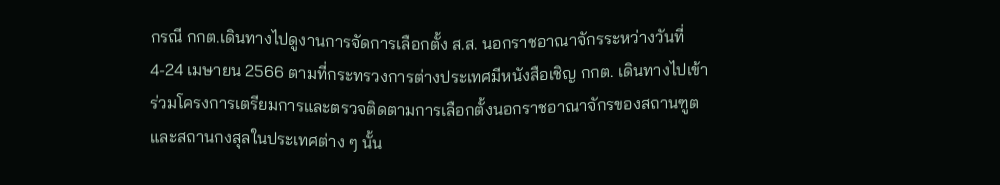กรณี กกต.เดินทางไปดูงานการจัดการเลือกตั้ง ส.ส. นอกราชอาณาจักรระหว่างวันที่ 4-24 เมษายน 2566 ตามที่กระทรวงการต่างประเทศมีหนังสือเชิญ กกต. เดินทางไปเข้าร่วมโครงการเตรียมการและตรวจติดตามการเลือกตั้งนอกราชอาณาจักรของสถานฑูตและสถานกงสุลในประเทศต่าง ๆ นั้น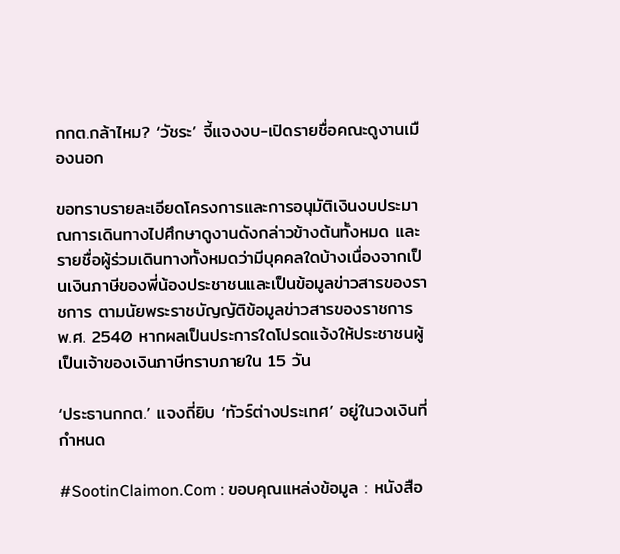กกต.กล้าไหม? ‘วัชระ’ จี้แจงงบ-เปิดรายชื่อคณะดูงานเมืองนอก

ขอทราบรายละเอียดโครงการและการอนุมัติเงินงบประมาณการเดินทางไปศึกษาดูงานดังกล่าวข้างต้นทั้งหมด และรายชื่อผู้ร่วมเดินทางทั้งหมดว่ามีบุคคลใดบ้างเนื่องจากเป็นเงินภาษีของพี่น้องประชาชนและเป็นข้อมูลข่าวสารของราชการ ตามนัยพระราชบัญญัติข้อมูลข่าวสารของราชการ พ.ศ. 2540 หากผลเป็นประการใดโปรดแจ้งให้ประชาชนผู้เป็นเจ้าของเงินภาษีทราบภายใน 15 วัน

‘ประธานกกต.’ แจงถี่ยิบ ‘ทัวร์ต่างประเทศ’ อยู่ในวงเงินที่กำหนด

#SootinClaimon.Com : ขอบคุณแหล่งข้อมูล : หนังสือ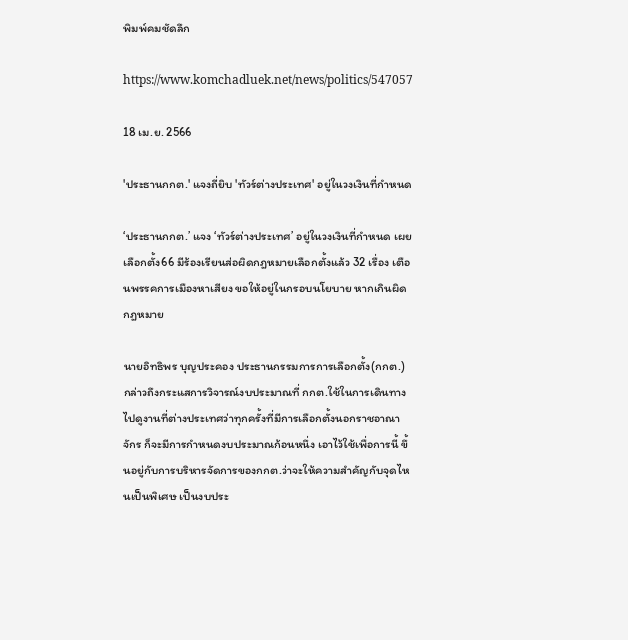พิมพ์คมชัดลึก

https://www.komchadluek.net/news/politics/547057

18 เม.ย. 2566

'ประธานกกต.' แจงถี่ยิบ 'ทัวร์ต่างประเทศ' อยู่ในวงเงินที่กำหนด

‘ประธานกกต.’ แจง ‘ทัวร์ต่างประเทศ’ อยู่ในวงเงินที่กำหนด เผย เลือกตั้ง66 มีร้องเรียนส่อผิดกฎหมายเลือกตั้งแล้ว 32 เรื่อง เตือนพรรคการเมืองหาเสียง ขอให้อยู่ในกรอบนโยบาย หากเกินผิดกฎหมาย

นายอิทธิพร บุญประคอง ประธานกรรมการการเลือกตั้ง(กกต.) กล่าวถึงกระแสการวิจารณ์งบประมาณที่ กกต.ใช้ในการเดินทางไปดูงานที่ต่างประเทศว่าทุกครั้งที่มีการเลือกตั้งนอกราชอาณาจักร ก็จะมีการกำหนดงบประมาณก้อนหนึ่ง เอาไว้ใช้เพื่อการนี้ ขึ้นอยู่กับการบริหารจัดการของกกต.ว่าจะให้ความสำคัญกับจุดไหนเป็นพิเศษ เป็นงบประ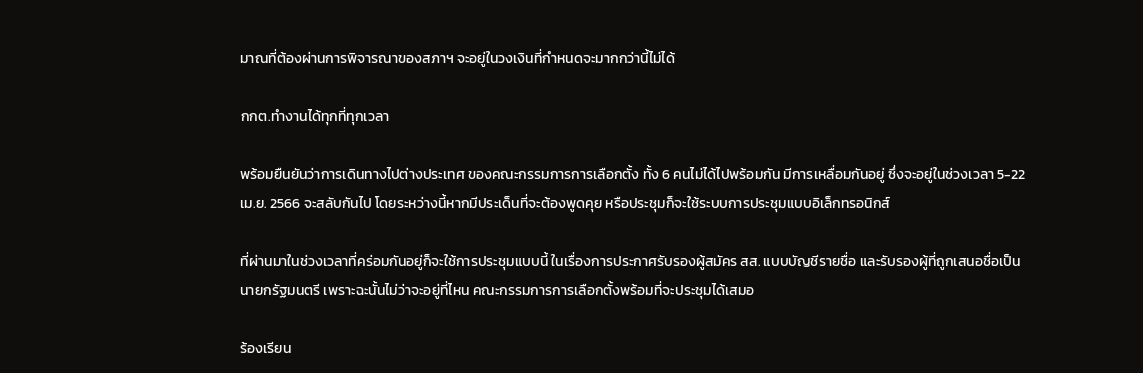มาณที่ต้องผ่านการพิจารณาของสภาฯ จะอยู่ในวงเงินที่กำหนดจะมากกว่านี้ไม่ได้

กกต.ทำงานได้ทุกที่ทุกเวลา

พร้อมยืนยันว่าการเดินทางไปต่างประเทศ ของคณะกรรมการการเลือกตั้ง ทั้ง 6 คนไม่ได้ไปพร้อมกัน มีการเหลื่อมกันอยู่ ซึ่งจะอยู่ในช่วงเวลา 5-22 เม.ย. 2566 จะสลับกันไป โดยระหว่างนี้หากมีประเด็นที่จะต้องพูดคุย หรือประชุมก็จะใช้ระบบการประชุมแบบอิเล็กทรอนิกส์

ที่ผ่านมาในช่วงเวลาที่คร่อมกันอยู่ก็จะใช้การประชุมแบบนี้ ในเรื่องการประกาศรับรองผู้สมัคร สส. แบบบัญชีรายชื่อ และรับรองผู้ที่ถูกเสนอชื่อเป็นนายกรัฐมนตรี เพราะฉะนั้นไม่ว่าจะอยู่ที่ไหน คณะกรรมการการเลือกตั้งพร้อมที่จะประชุมได้เสมอ

ร้องเรียน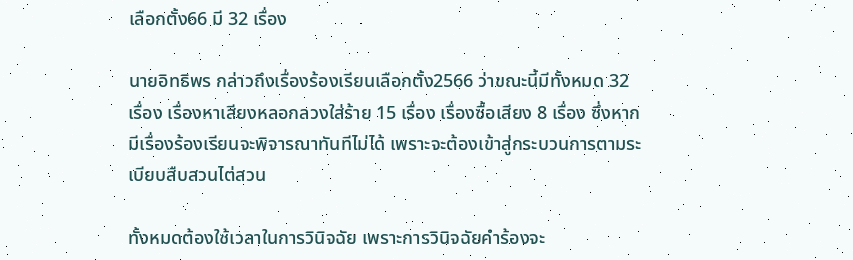เลือกตั้ง66 มี 32 เรื่อง

นายอิทธิพร กล่าวถึงเรื่องร้องเรียนเลือกตั้ง2566 ว่าขณะนี้มีทั้งหมด 32 เรื่อง เรื่องหาเสียงหลอกลวงใส่ร้าย 15 เรื่อง เรื่องซื้อเสียง 8 เรื่อง ซึ่งหากมีเรื่องร้องเรียนจะพิจารณาทันทีไม่ได้ เพราะจะต้องเข้าสู่กระบวนการตามระเบียบสืบสวนไต่สวน

ทั้งหมดต้องใช้เวลาในการวินิจฉัย เพราะการวินิจฉัยคำร้องจะ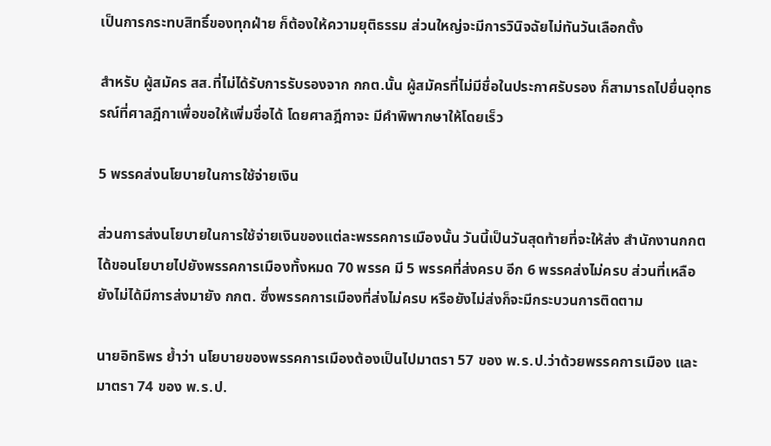เป็นการกระทบสิทธิ์ของทุกฝ่าย ก็ต้องให้ความยุติธรรม ส่วนใหญ่จะมีการวินิจฉัยไม่ทันวันเลือกตั้ง

สำหรับ ผู้สมัคร สส.ที่ไม่ได้รับการรับรองจาก กกต.นั้น ผู้สมัครที่ไม่มีชื่อในประกาศรับรอง ก็สามารถไปยื่นอุทธรณ์ที่ศาลฎีกาเพื่อขอให้เพิ่มชื่อได้ โดยศาลฎีกาจะ มีคำพิพากษาให้โดยเร็ว

5 พรรคส่งนโยบายในการใช้จ่ายเงิน

ส่วนการส่งนโยบายในการใช้จ่ายเงินของแต่ละพรรคการเมืองนั้น วันนี้เป็นวันสุดท้ายที่จะให้ส่ง สำนักงานกกตได้ขอนโยบายไปยังพรรคการเมืองทั้งหมด 70 พรรค มี 5 พรรคที่ส่งครบ อีก 6 พรรคส่งไม่ครบ ส่วนที่เหลือยังไม่ได้มีการส่งมายัง กกต. ซึ่งพรรคการเมืองที่ส่งไม่ครบ หรือยังไม่ส่งก็จะมีกระบวนการติดตาม

นายอิทธิพร ย้ำว่า นโยบายของพรรคการเมืองต้องเป็นไปมาตรา 57 ของ พ.ร.ป.ว่าด้วยพรรคการเมือง และมาตรา 74 ของ พ.ร.ป.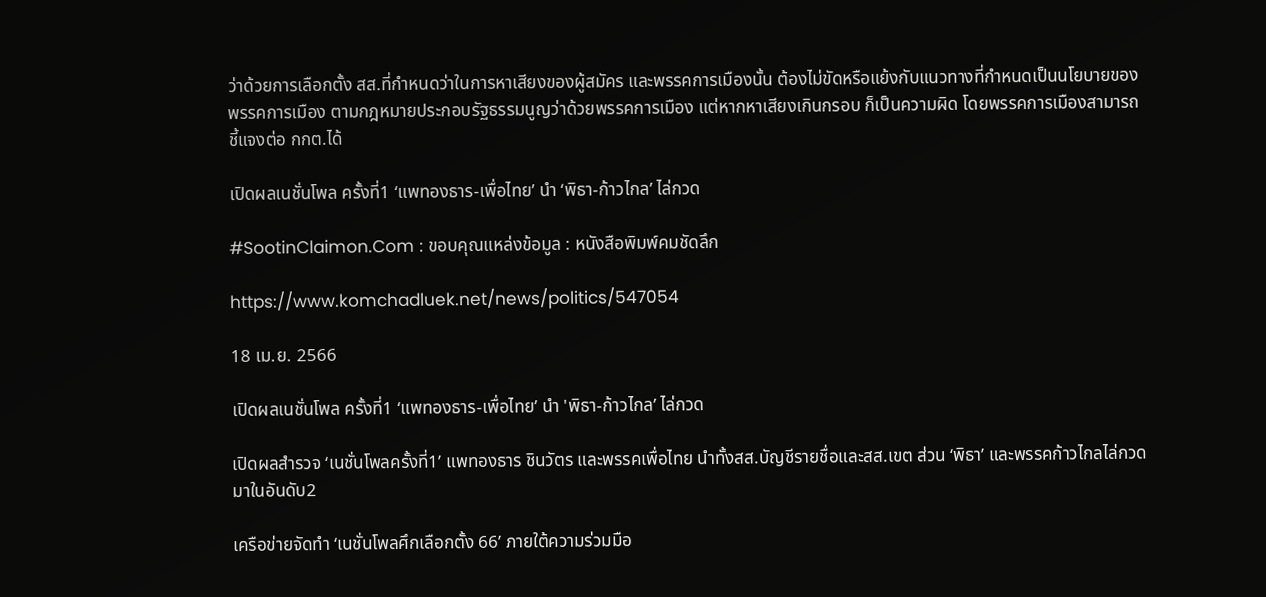ว่าด้วยการเลือกตั้ง สส.ที่กำหนดว่าในการหาเสียงของผู้สมัคร และพรรคการเมืองนั้น ต้องไม่ขัดหรือแย้งกับแนวทางที่กำหนดเป็นนโยบายของพรรคการเมือง ตามกฎหมายประกอบรัฐธรรมนูญว่าด้วยพรรคการเมือง แต่หากหาเสียงเกินกรอบ ก็เป็นความผิด โดยพรรคการเมืองสามารถชี้แจงต่อ กกต.ได้

เปิดผลเนชั่นโพล ครั้งที่1 ‘แพทองธาร-เพื่อไทย’ นำ ‘พิธา-ก้าวไกล’ ไล่กวด

#SootinClaimon.Com : ขอบคุณแหล่งข้อมูล : หนังสือพิมพ์คมชัดลึก

https://www.komchadluek.net/news/politics/547054

18 เม.ย. 2566

เปิดผลเนชั่นโพล ครั้งที่1 ‘แพทองธาร-เพื่อไทย’ นำ 'พิธา-ก้าวไกล’ ไล่กวด

เปิดผลสำรวจ ‘เนชั่นโพลครั้งที่1’ แพทองธาร ชินวัตร และพรรคเพื่อไทย นำทั้งสส.บัญชีรายชื่อและสส.เขต ส่วน ‘พิธา’ และพรรคก้าวไกลไล่กวดมาในอันดับ2

เครือข่ายจัดทำ ‘เนชั่นโพลศึกเลือกตั้ง 66’ ภายใต้ความร่วมมือ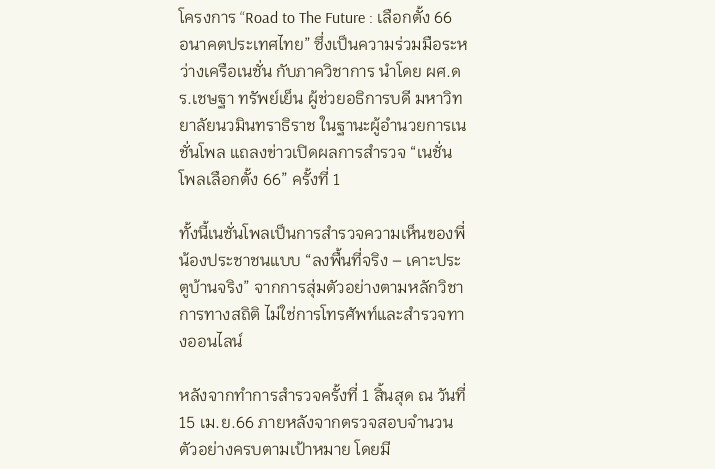โครงการ “Road to The Future : เลือกตั้ง 66 อนาคตประเทศไทย” ซึ่งเป็นความร่วมมือระหว่างเครือเนชั่น กับภาควิชาการ นำโดย ผศ.ดร.เชษฐา ทรัพย์เย็น ผู้ช่วยอธิการบดี มหาวิทยาลัยนวมินทราธิราช ในฐานะผู้อำนวยการเนชั่นโพล แถลงข่าวเปิดผลการสำรวจ “เนชั่นโพลเลือกตั้ง 66” ครั้งที่ 1

ทั้งนี้เนชั่นโพลเป็นการสำรวจความเห็นของพี่น้องประชาชนแบบ “ลงพื้นที่จริง – เคาะประตูบ้านจริง” จากการสุ่มตัวอย่างตามหลักวิชาการทางสถิติ ไม่ใช่การโทรศัพท์และสำรวจทางออนไลน์

หลังจากทำการสำรวจครั้งที่ 1 สิ้นสุด ณ วันที่ 15 เม.ย.66 ภายหลังจากตรวจสอบจำนวนตัวอย่างครบตามเป้าหมาย โดยมี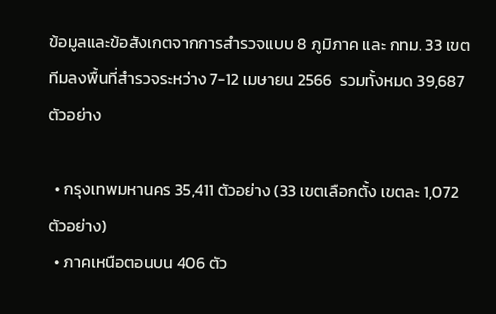ข้อมูลและข้อสังเกตจากการสำรวจแบบ 8 ภูมิภาค และ กทม. 33 เขต ทีมลงพื้นที่สำรวจระหว่าง 7-12 เมษายน 2566  รวมทั้งหมด 39,687 ตัวอย่าง

  • กรุงเทพมหานคร 35,411 ตัวอย่าง (33 เขตเลือกตั้ง เขตละ 1,072 ตัวอย่าง)
  • ภาคเหนือตอนบน 406 ตัว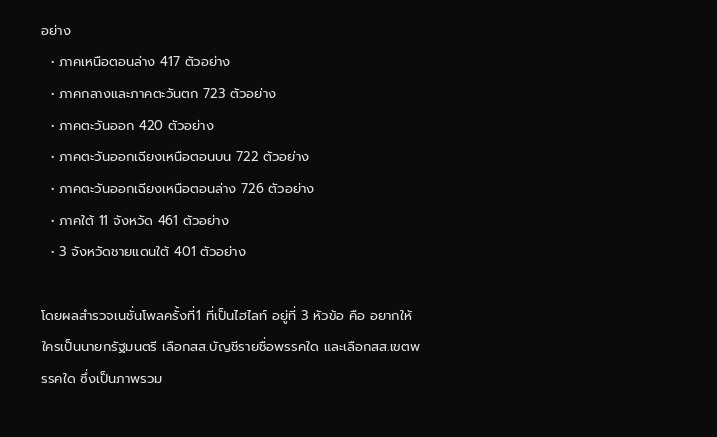อย่าง
  • ภาคเหนือตอนล่าง 417 ตัวอย่าง
  • ภาคกลางและภาคตะวันตก 723 ตัวอย่าง
  • ภาคตะวันออก 420 ตัวอย่าง
  • ภาคตะวันออกเฉียงเหนือตอนบน 722 ตัวอย่าง
  • ภาคตะวันออกเฉียงเหนือตอนล่าง 726 ตัวอย่าง
  • ภาคใต้ 11 จังหวัด 461 ตัวอย่าง
  • 3 จังหวัดชายแดนใต้ 401 ตัวอย่าง

โดยผลสำรวจเนชั่นโพลครั้งที่1 ที่เป็นไฮไลท์ อยู่ที่ 3 หัวข้อ คือ อยากให้ใครเป็นนายกรัฐมนตรี เลือกสส.บัญชีรายชื่อพรรคใด และเลือกสส.เขตพรรคใด ซึ่งเป็นภาพรวม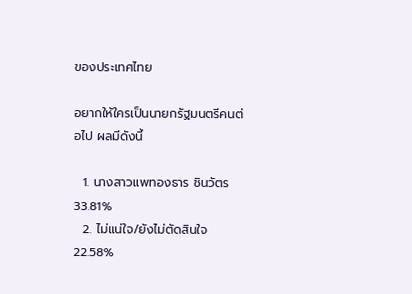ของประเทศไทย

อยากให้ใครเป็นนายกรัฐมนตรีคนต่อไป ผลมีดังนี้

  1. นางสาวแพทองธาร ชินวัตร 33.81%
  2. ไม่แน่ใจ/ยังไม่ตัดสินใจ 22.58%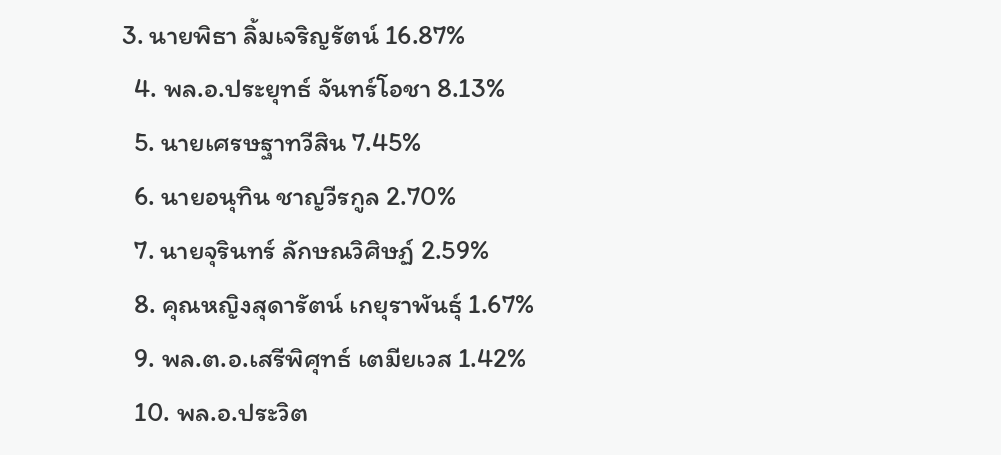3. นายพิธา ลิ้มเจริญรัตน์ 16.87%
  4. พล.อ.ประยุทธ์ จันทร์โอชา 8.13%
  5. นายเศรษฐาทวีสิน 7.45%
  6. นายอนุทิน ชาญวีรกูล 2.70%
  7. นายจุรินทร์ ลักษณวิศิษฏ์ 2.59%
  8. คุณหญิงสุดารัตน์ เกยุราพันธุ์ 1.67%
  9. พล.ต.อ.เสรีพิศุทธ์ เตมียเวส 1.42%
  10. พล.อ.ประวิต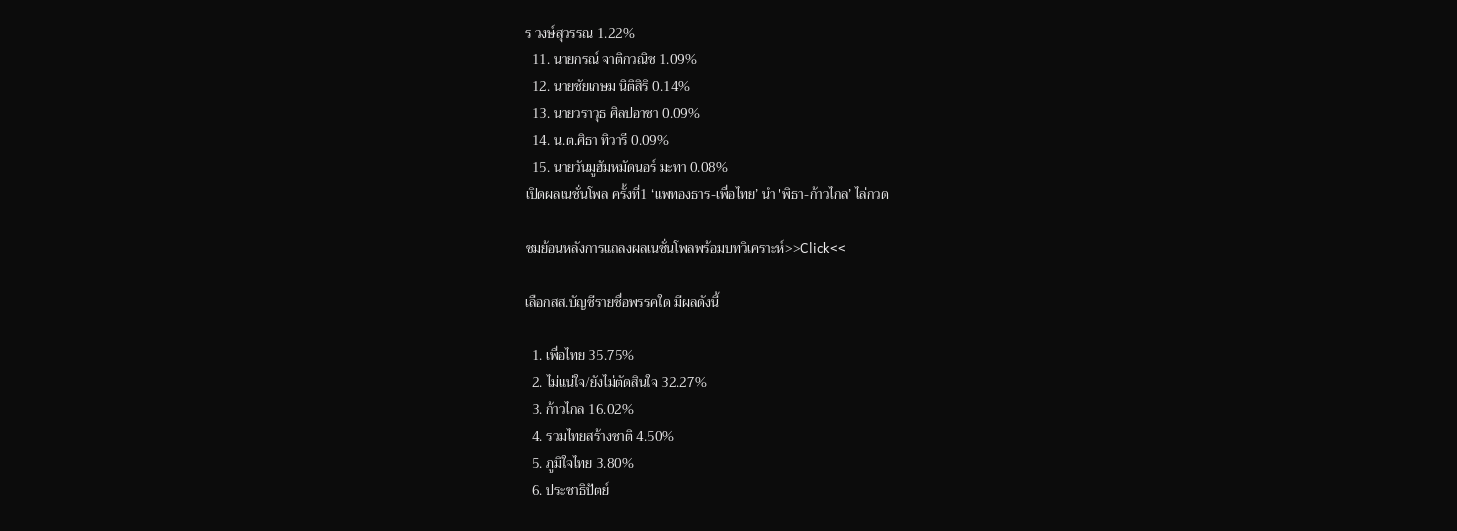ร วงษ์สุวรรณ 1.22%
  11. นายกรณ์ จาติกวณิช 1.09%
  12. นายชัยเกษม นิติสิริ 0.14%
  13. นายวราวุธ ศิลปอาชา 0.09%
  14. น.ต.ศิธา ทิวารี 0.09%
  15. นายวันมูฮัมหมัดนอร์ มะทา 0.08%
เปิดผลเนชั่นโพล ครั้งที่1 ‘แพทองธาร-เพื่อไทย’ นำ 'พิธา-ก้าวไกล’ ไล่กวด

ชมย้อนหลังการแถลงผลเนชั่นโพลพร้อมบทวิเคราะห์>>Click<<

เลือกสส.บัญชีรายชื่อพรรคใด มีผลดังนี้

  1. เพื่อไทย 35.75%
  2. ไม่แน่ใจ/ยังไม่ตัดสินใจ 32.27%
  3. ก้าวไกล 16.02%
  4. รวมไทยสร้างชาติ 4.50%
  5. ภูมิใจไทย 3.80%
  6. ประชาธิปัตย์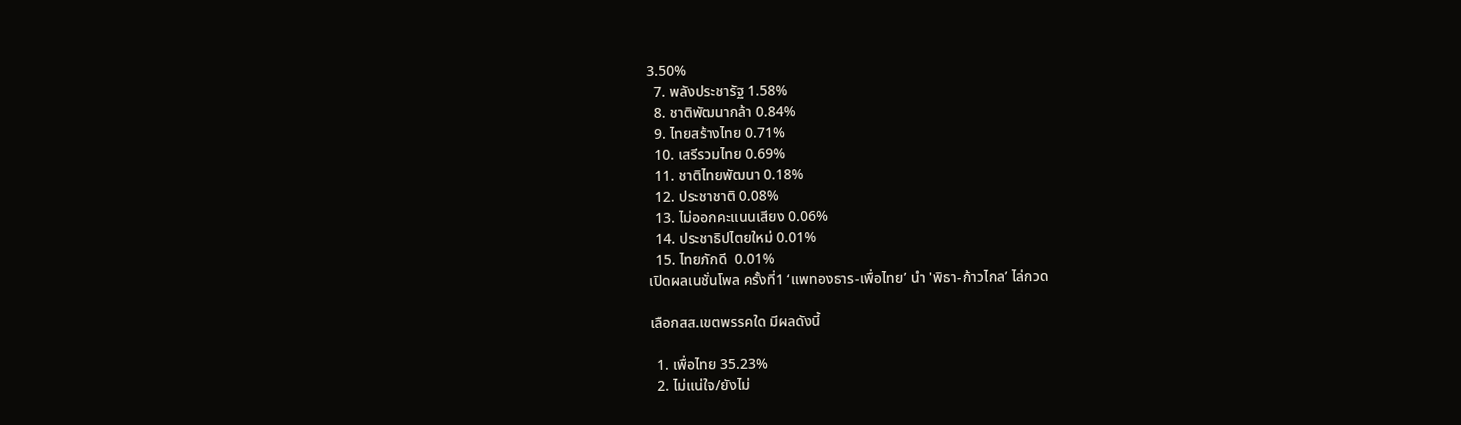3.50%
  7. พลังประชารัฐ 1.58%
  8. ชาติพัฒนากล้า 0.84%
  9. ไทยสร้างไทย 0.71%
  10. เสรีรวมไทย 0.69%
  11. ชาติไทยพัฒนา 0.18%
  12. ประชาชาติ 0.08%
  13. ไม่ออกคะแนนเสียง 0.06%
  14. ประชาธิปไตยใหม่ 0.01%
  15. ไทยภักดี  0.01%
เปิดผลเนชั่นโพล ครั้งที่1 ‘แพทองธาร-เพื่อไทย’ นำ 'พิธา-ก้าวไกล’ ไล่กวด

เลือกสส.เขตพรรคใด มีผลดังนี้

  1. เพื่อไทย 35.23%
  2. ไม่แน่ใจ/ยังไม่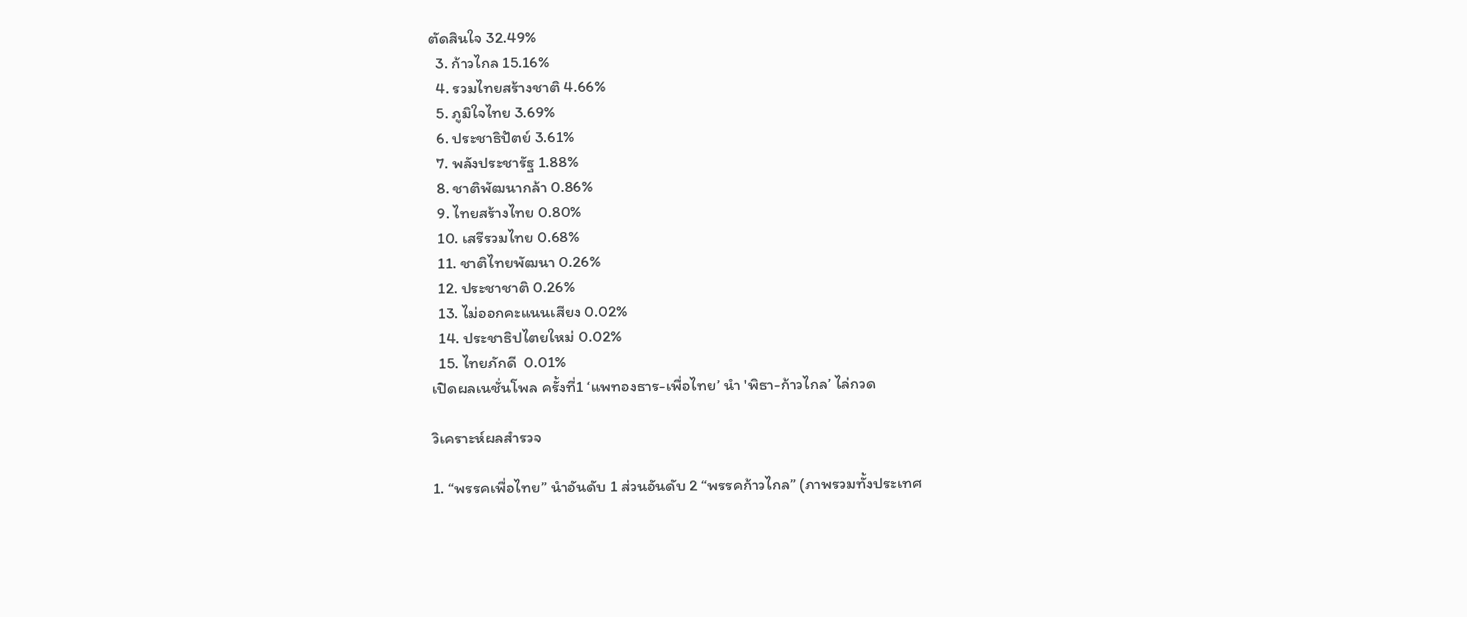ตัดสินใจ 32.49%
  3. ก้าวไกล 15.16%
  4. รวมไทยสร้างชาติ 4.66%
  5. ภูมิใจไทย 3.69%
  6. ประชาธิปัตย์ 3.61%
  7. พลังประชารัฐ 1.88%
  8. ชาติพัฒนากล้า 0.86%
  9. ไทยสร้างไทย 0.80%
  10. เสรีรวมไทย 0.68%
  11. ชาติไทยพัฒนา 0.26%
  12. ประชาชาติ 0.26%
  13. ไม่ออกคะแนนเสียง 0.02%
  14. ประชาธิปไตยใหม่ 0.02%
  15. ไทยภักดี  0.01%
เปิดผลเนชั่นโพล ครั้งที่1 ‘แพทองธาร-เพื่อไทย’ นำ 'พิธา-ก้าวไกล’ ไล่กวด

วิเคราะห์ผลสำรวจ

1. “พรรคเพื่อไทย” นำอันดับ 1 ส่วนอันดับ 2 “พรรคก้าวไกล” (ภาพรวมทั้งประเทศ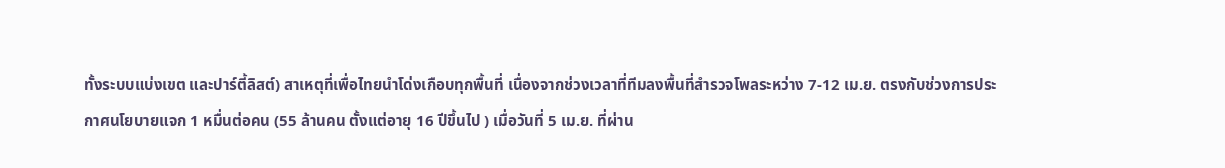ทั้งระบบแบ่งเขต และปาร์ตี้ลิสต์) สาเหตุที่เพื่อไทยนำโด่งเกือบทุกพื้นที่ เนื่องจากช่วงเวลาที่ทีมลงพื้นที่สำรวจโพลระหว่าง 7-12 เม.ย. ตรงกับช่วงการประกาศนโยบายแจก 1 หมื่นต่อคน (55 ล้านคน ตั้งแต่อายุ 16 ปีขึ้นไป ) เมื่อวันที่ 5 เม.ย. ที่ผ่าน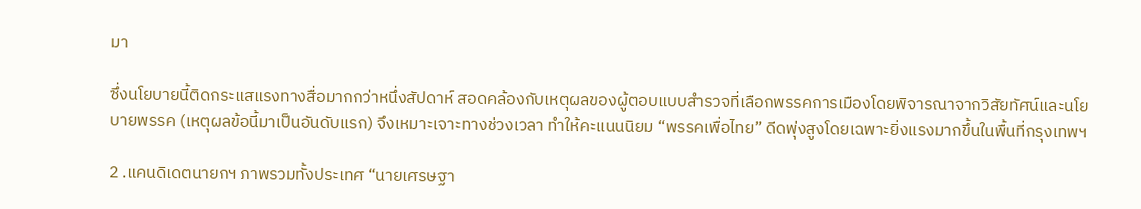มา

ซึ่งนโยบายนี้ติดกระแสแรงทางสื่อมากกว่าหนึ่งสัปดาห์ สอดคล้องกับเหตุผลของผู้ตอบแบบสำรวจที่เลือกพรรคการเมืองโดยพิจารณาจากวิสัยทัศน์และนโยบายพรรค (เหตุผลข้อนี้มาเป็นอันดับแรก) จึงเหมาะเจาะทางช่วงเวลา ทำให้คะแนนนิยม “พรรคเพื่อไทย” ดีดพุ่งสูงโดยเฉพาะยิ่งแรงมากขึ้นในพื้นที่กรุงเทพฯ

2 .แคนดิเดตนายกฯ ภาพรวมทั้งประเทศ “นายเศรษฐา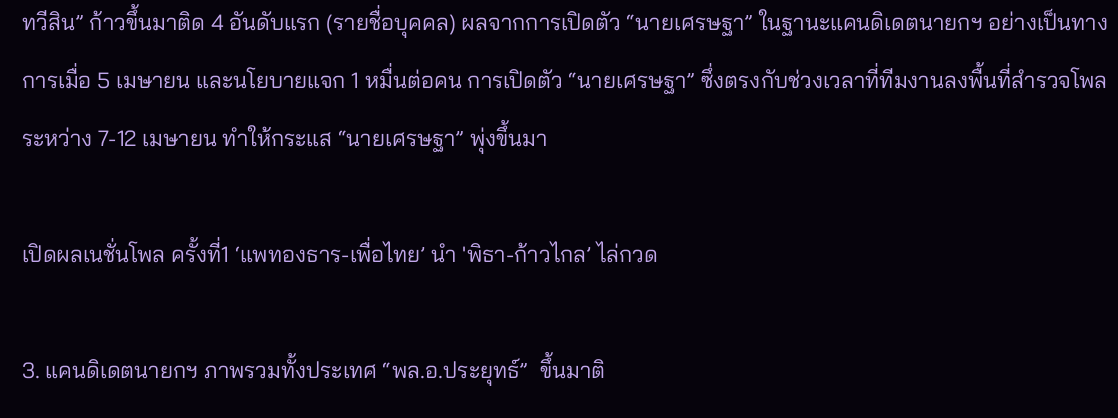ทวีสิน” ก้าวขึ้นมาติด 4 อันดับแรก (รายชื่อบุคคล) ผลจากการเปิดตัว “นายเศรษฐา” ในฐานะแคนดิเดตนายกฯ อย่างเป็นทางการเมื่อ 5 เมษายน และนโยบายแจก 1 หมื่นต่อคน การเปิดตัว “นายเศรษฐา” ซึ่งตรงกับช่วงเวลาที่ทีมงานลงพื้นที่สำรวจโพลระหว่าง 7-12 เมษายน ทำให้กระแส “นายเศรษฐา” พุ่งขึ้นมา

เปิดผลเนชั่นโพล ครั้งที่1 ‘แพทองธาร-เพื่อไทย’ นำ 'พิธา-ก้าวไกล’ ไล่กวด

3. แคนดิเดตนายกฯ ภาพรวมทั้งประเทศ “พล.อ.ประยุทธ์”  ขึ้นมาติ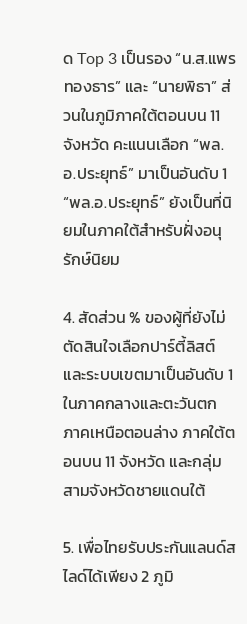ด Top 3 เป็นรอง “น.ส.แพรทองธาร” และ “นายพิธา” ส่วนในภูมิภาคใต้ตอนบน 11 จังหวัด คะแนนเลือก “พล.อ.ประยุทธ์” มาเป็นอันดับ 1 “พล.อ.ประยุทธ์” ยังเป็นที่นิยมในภาคใต้สำหรับฝั่งอนุรักษ์นิยม

4. สัดส่วน % ของผู้ที่ยังไม่ตัดสินใจเลือกปาร์ตี้ลิสต์และระบบเขตมาเป็นอันดับ 1 ในภาคกลางและตะวันตก ภาคเหนือตอนล่าง ภาคใต้ตอนบน 11 จังหวัด และกลุ่มสามจังหวัดชายแดนใต้

5. เพื่อไทยรับประกันแลนด์สไลด์ได้เพียง 2 ภูมิ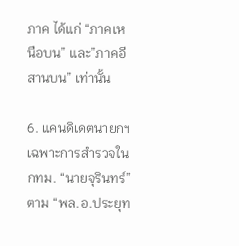ภาค ได้แก่ “ภาคเหนือบน” และ”ภาคอีสานบน” เท่านั้น

6. แคนดิเดตนายกฯ เฉพาะการสำรวจใน กทม. “นายจุรินทร์” ตาม “พล.อ.ประยุท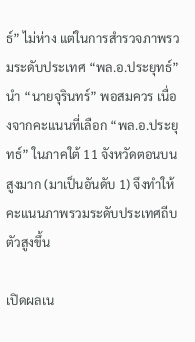ธ์” ไม่ห่าง แต่ในการสำรวจภาพรวมระดับประเทศ “พล.อ.ประยุทธ์” นำ “นายจุรินทร์” พอสมควร เนื่องจากคะแนนที่เลือก “พล.อ.ประยุทธ์” ในภาคใต้ 11 จังหวัดตอนบนสูงมาก (มาเป็นอันดับ 1) จึงทำให้คะแนนภาพรวมระดับประเทศถีบตัวสูงขึ้น

เปิดผลเน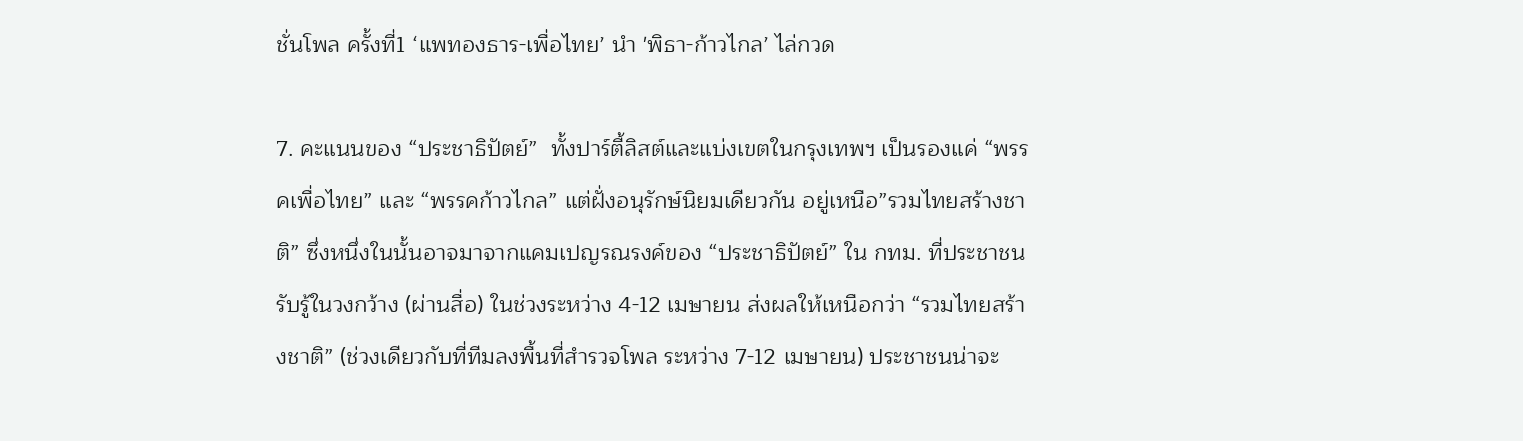ชั่นโพล ครั้งที่1 ‘แพทองธาร-เพื่อไทย’ นำ 'พิธา-ก้าวไกล’ ไล่กวด

7. คะแนนของ “ประชาธิปัตย์”  ทั้งปาร์ตี้ลิสต์และแบ่งเขตในกรุงเทพฯ เป็นรองแค่ “พรรคเพื่อไทย” และ “พรรคก้าวไกล” แต่ฝั่งอนุรักษ์นิยมเดียวกัน อยู่เหนือ”รวมไทยสร้างชาติ” ซึ่งหนึ่งในนั้นอาจมาจากแคมเปญรณรงค์ของ “ประชาธิปัตย์” ใน กทม. ที่ประชาชนรับรู้ในวงกว้าง (ผ่านสื่อ) ในช่วงระหว่าง 4-12 เมษายน ส่งผลให้เหนือกว่า “รวมไทยสร้างชาติ” (ช่วงเดียวกับที่ทีมลงพื้นที่สำรวจโพล ระหว่าง 7-12 เมษายน) ประชาชนน่าจะ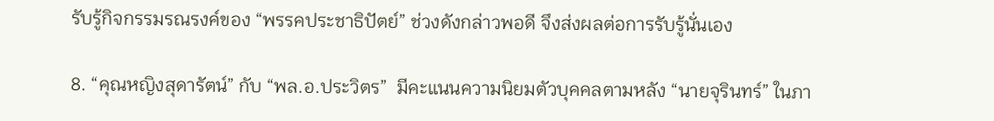รับรู้กิจกรรมรณรงค์ของ “พรรคประชาธิปัตย์” ช่วงดังกล่าวพอดี จึงส่งผลต่อการรับรู้นั่นเอง

8. “คุณหญิงสุดารัตน์” กับ “พล.อ.ประวิตร”  มีคะแนนความนิยมตัวบุคคลตามหลัง “นายจุรินทร์” ในภา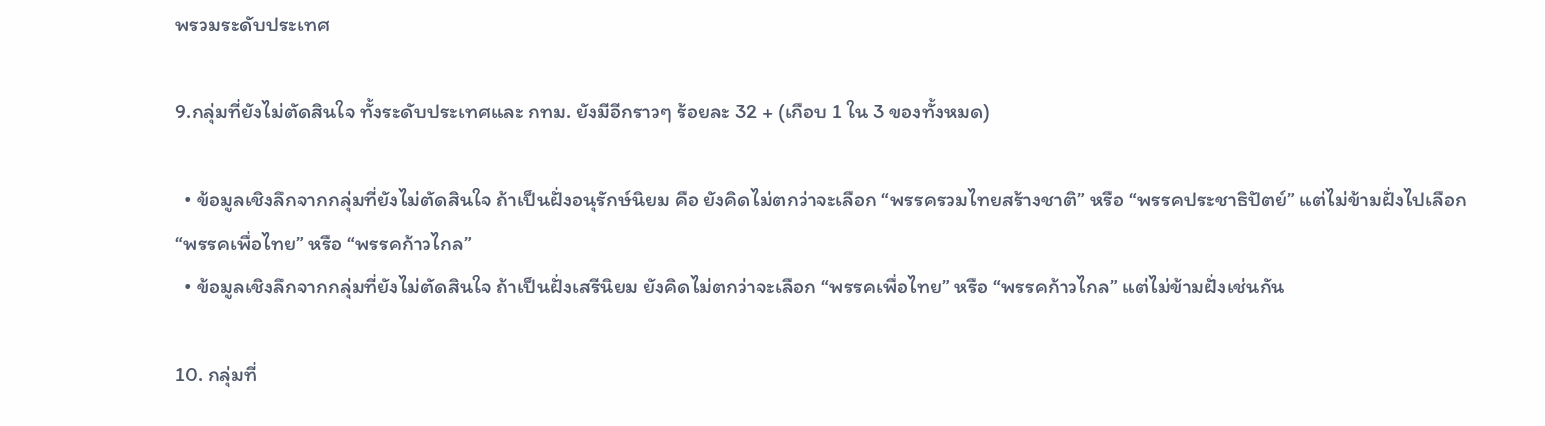พรวมระดับประเทศ

9.กลุ่มที่ยังไม่ตัดสินใจ ทั้งระดับประเทศและ กทม. ยังมีอีกราวๆ ร้อยละ 32 + (เกือบ 1 ใน 3 ของทั้งหมด)

  • ข้อมูลเชิงลึกจากกลุ่มที่ยังไม่ตัดสินใจ ถ้าเป็นฝั่งอนุรักษ์นิยม คือ ยังคิดไม่ตกว่าจะเลือก “พรรครวมไทยสร้างชาติ” หรือ “พรรคประชาธิปัตย์” แต่ไม่ข้ามฝั่งไปเลือก “พรรคเพื่อไทย” หรือ “พรรคก้าวไกล”
  • ข้อมูลเชิงลึกจากกลุ่มที่ยังไม่ตัดสินใจ ถ้าเป็นฝั่งเสรีนิยม ยังคิดไม่ตกว่าจะเลือก “พรรคเพื่อไทย” หรือ “พรรคก้าวไกล” แต่ไม่ข้ามฝั่งเช่นกัน

10. กลุ่มที่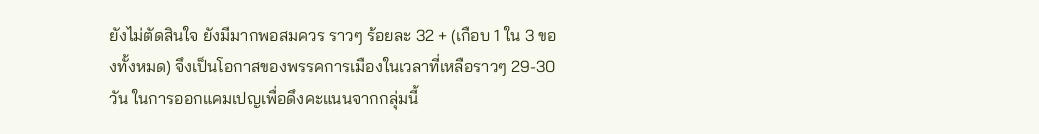ยังไม่ตัดสินใจ ยังมีมากพอสมควร ราวๆ ร้อยละ 32 + (เกือบ 1 ใน 3 ของทั้งหมด) จึงเป็นโอกาสของพรรคการเมืองในเวลาที่เหลือราวๆ 29-30 วัน ในการออกแคมเปญเพื่อดึงคะแนนจากกลุ่มนี้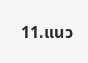11.แนว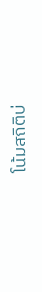โน้มสถิติบ่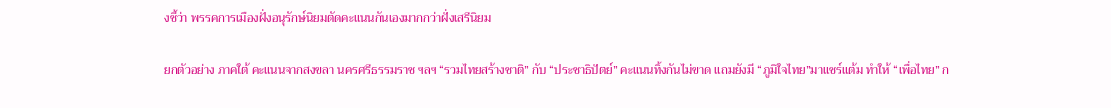งชี้ว่า พรรคการเมืองฝั่งอนุรักษ์นิยมตัดคะแนนกันเองมากกว่าฝั่งเสรีนิยม

ยกตัวอย่าง ภาคใต้ คะแนนจากสงขลา นครศรีธรรมราช ฯลฯ “รวมไทยสร้างชาติ” กับ “ประชาธิปัตย์” คะแนนทิ้งกันไม่ขาด แถมยังมี “ภูมิใจไทย”มาแชร์แต้ม ทำให้ “เพื่อไทย” ก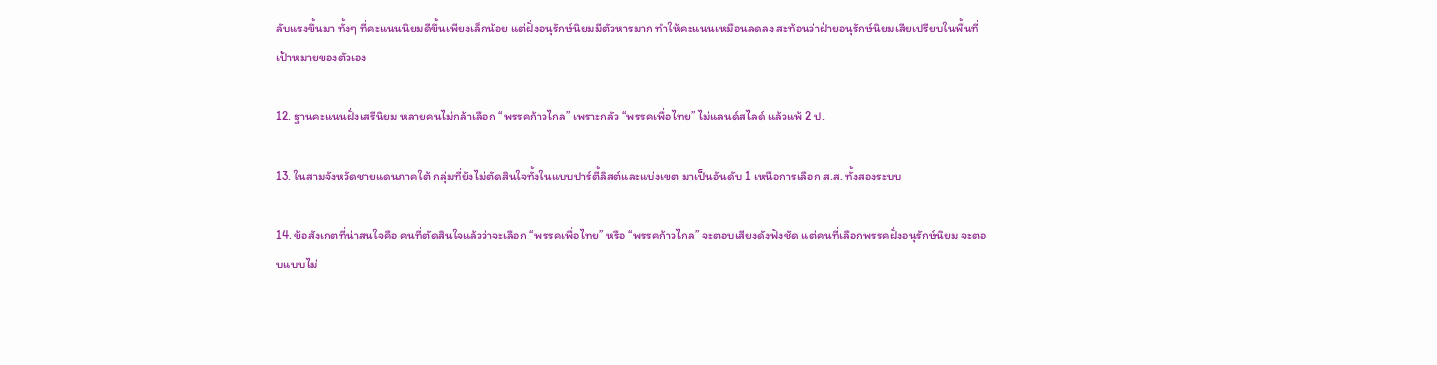ลับแรงขึ้นมา ทั้งๆ ที่คะแนนนิยมดีขึ้นเพียงเล็กน้อย แต่ฝั่งอนุรักษ์นิยมมีตัวหารมาก ทำให้คะแนนเหมือนลดลง สะท้อนว่าฝ่ายอนุรักษ์นิยมเสียเปรียบในพื้นที่เป้าหมายของตัวเอง

12. ฐานคะแนนฝั่งเสรีนิยม หลายคนไม่กล้าเลือก “พรรคก้าวไกล” เพราะกลัว “พรรคเพื่อไทย” ไม่แลนด์สไลด์ แล้วแพ้ 2 ป.

13. ในสามจังหวัดชายแดนภาคใต้ กลุ่มที่ยังไม่ตัดสินใจทั้งในแบบปาร์ตี้ลิสต์และแบ่งเขต มาเป็นอันดับ 1 เหนือการเลือก ส.ส. ทั้งสองระบบ

14. ข้อสังเกตที่น่าสนใจคือ คนที่ตัดสินใจแล้วว่าจะเลือก “พรรคเพื่อไทย” หรือ “พรรคก้าวไกล” จะตอบเสียงดังฟังชัด แต่คนที่เลือกพรรคฝั่งอนุรักษ์นิยม จะตอบแบบไม่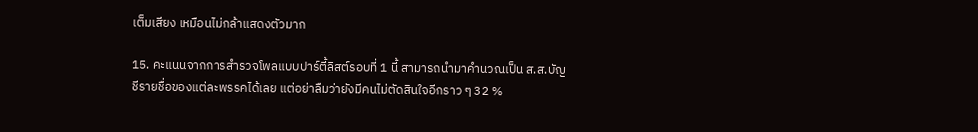เต็มเสียง เหมือนไม่กล้าแสดงตัวมาก

15. คะแนนจากการสำรวจโพลแบบปาร์ตี้ลิสต์รอบที่ 1 นี้ สามารถนำมาคำนวณเป็น ส.ส.บัญชีรายชื่อของแต่ละพรรคได้เลย แต่อย่าลืมว่ายังมีคนไม่ตัดสินใจอีกราว ๆ 32 %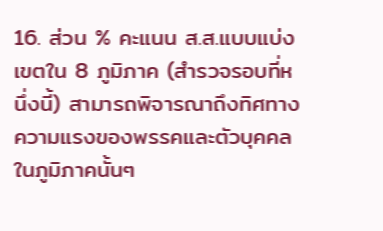16. ส่วน % คะแนน ส.ส.แบบแบ่งเขตใน 8 ภูมิภาค (สำรวจรอบที่หนึ่งนี้) สามารถพิจารณาถึงทิศทางความแรงของพรรคและตัวบุคคลในภูมิภาคนั้นๆ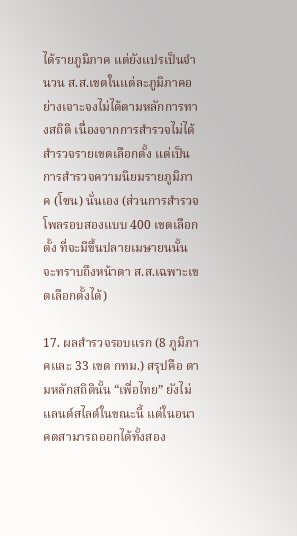ได้รายภูมิภาค แต่ยังแปรเป็นจำนวน ส.ส.เขตในแต่ละภูมิภาคอย่างเจาะจงไม่ได้ตามหลักการทางสถิติ เนื่องจากการสำรวจไม่ได้สำรวจรายเขตเลือกตั้ง แต่เป็นการสำรวจความนิยมรายภูมิภาค (โซน) นั่นเอง (ส่วนการสำรวจโพลรอบสองแบบ 400 เขตเลือกตั้ง ที่จะมีขึ้นปลายเมษายนนั้น จะทราบถึงหน้าตา ส.ส.เฉพาะเขตเลือกตั้งได้)

17. ผลสำรวจรอบแรก (8 ภูมิภาคและ 33 เขต กทม.) สรุปคือ ตามหลักสถิตินั้น “เพื่อไทย” ยังไม่แลนด์สไลด์ในขณะนี้ แต่ในอนาคตสามารถออกได้ทั้งสอง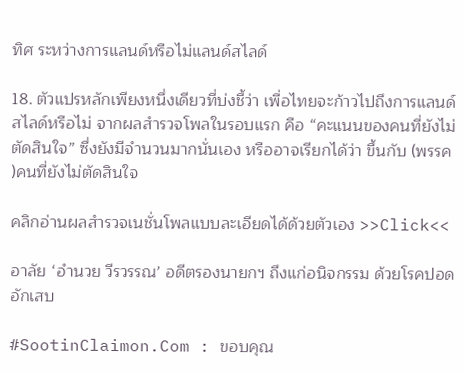ทิศ ระหว่างการแลนด์หรือไม่แลนด์สไลด์

18. ตัวแปรหลักเพียงหนึ่งเดียวที่บ่งชี้ว่า เพื่อไทยจะก้าวไปถึงการแลนด์สไลด์หรือไม่ จากผลสำรวจโพลในรอบแรก คือ “คะแนนของคนที่ยังไม่ตัดสินใจ” ซึ่งยังมีจำนวนมากนั่นเอง หรืออาจเรียกได้ว่า ขึ้นกับ (พรรค )คนที่ยังไม่ตัดสินใจ

คลิกอ่านผลสำรวจเนชั่นโพลแบบละเอียดได้ด้วยตัวเอง >>Click<<

อาลัย ‘อำนวย วีรวรรณ’ อดีตรองนายกฯ ถึงแก่อนิจกรรม ด้วยโรคปอดอักเสบ

#SootinClaimon.Com : ขอบคุณ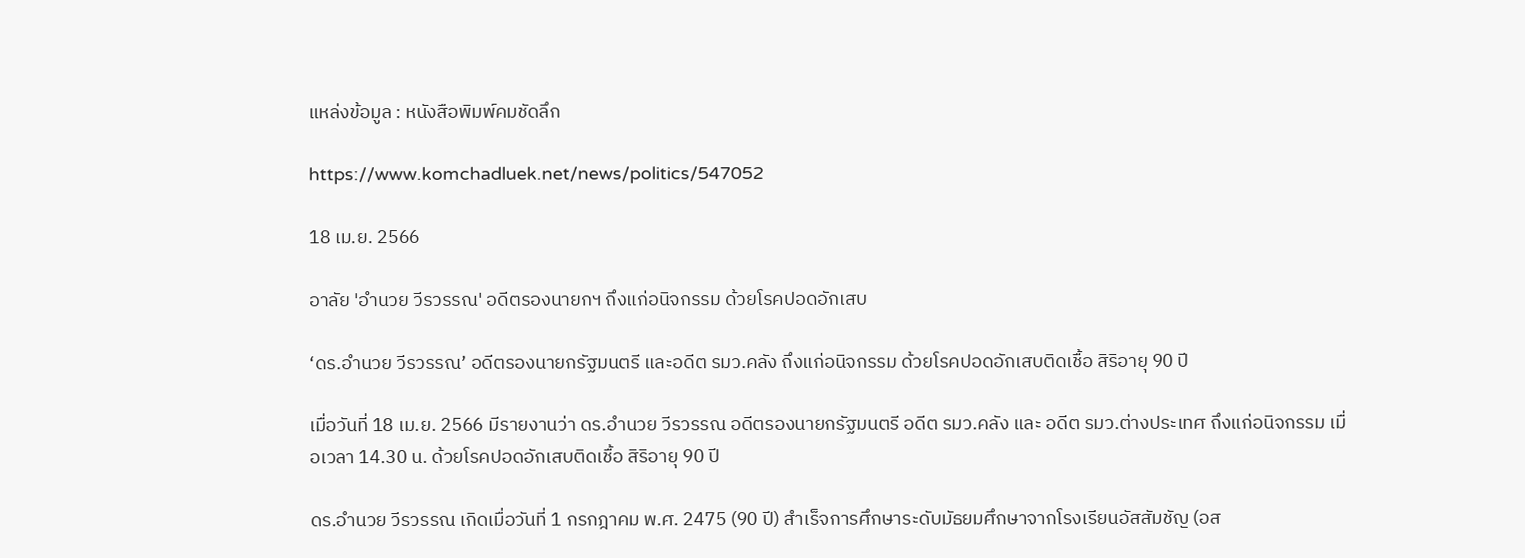แหล่งข้อมูล : หนังสือพิมพ์คมชัดลึก

https://www.komchadluek.net/news/politics/547052

18 เม.ย. 2566

อาลัย 'อำนวย วีรวรรณ' อดีตรองนายกฯ ถึงแก่อนิจกรรม ด้วยโรคปอดอักเสบ

‘ดร.อำนวย วีรวรรณ’ อดีตรองนายกรัฐมนตรี และอดีต รมว.คลัง ถึงแก่อนิจกรรม ด้วยโรคปอดอักเสบติดเชื้อ สิริอายุ 90 ปี

เมื่อวันที่ 18 เม.ย. 2566 มีรายงานว่า ดร.อำนวย วีรวรรณ อดีตรองนายกรัฐมนตรี อดีต รมว.คลัง และ อดีต รมว.ต่างประเทศ ถึงแก่อนิจกรรม เมื่อเวลา 14.30 น. ด้วยโรคปอดอักเสบติดเชื้อ สิริอายุ 90 ปี

ดร.อำนวย วีรวรรณ เกิดเมื่อวันที่ 1 กรกฎาคม พ.ศ. 2475 (90 ปี) สำเร็จการศึกษาระดับมัธยมศึกษาจากโรงเรียนอัสสัมชัญ (อส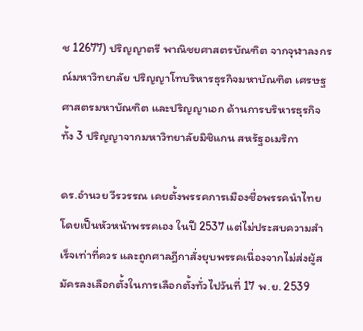ช 12677) ปริญญาตรี พาณิชยศาสตรบัณฑิต จากจุฬาลงกรณ์มหาวิทยาลัย ปริญญาโทบริหารธุรกิจมหาบัณฑิต เศรษฐศาสตรมหาบัณฑิต และปริญญาเอก ด้านการบริหารธุรกิจ ทั้ง 3 ปริญญาจากมหาวิทยาลัยมิชิแกน สหรัฐอเมริกา

ดร.อำนวย วีรวรรณ เคยตั้งพรรคการเมืองชื่อพรรคนำไทย โดยเป็นหัวหน้าพรรคเอง ในปี 2537 แต่ไม่ประสบความสำเร็จเท่าที่ควร และถูกศาลฎีกาสั่งยุบพรรคเนื่องจากไม่ส่งผู้สมัครลงเลือกตั้งในการเลือกตั้งทั่วไปวันที่ 17 พ.ย. 2539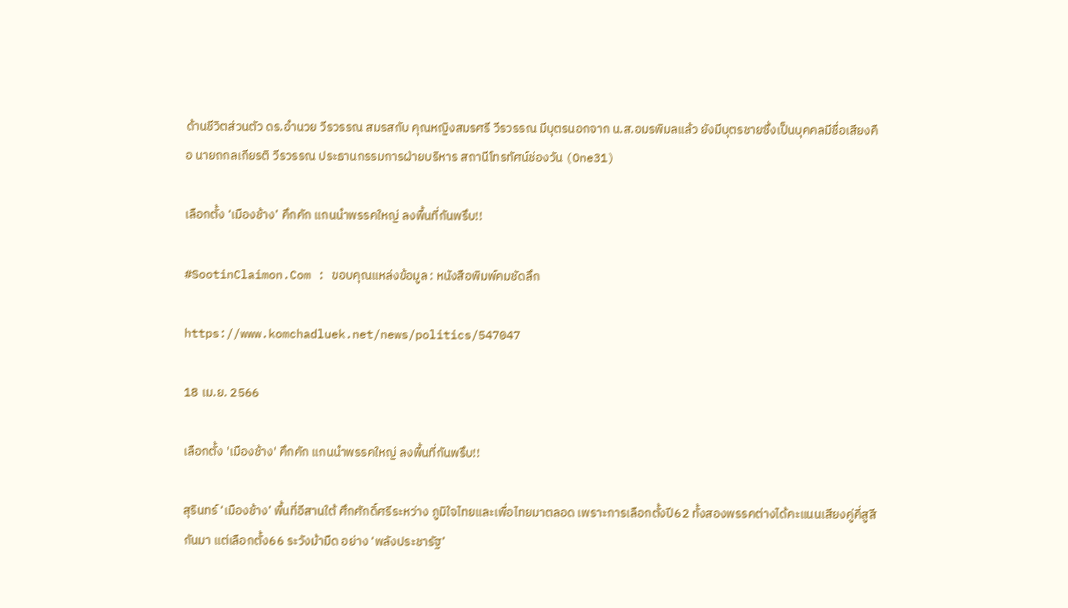ด้านชีวิตส่วนตัว ดร.อำนวย วีรวรรณ สมรสกับ คุณหญิงสมรศรี วีรวรรณ มีบุตรนอกจาก น.ส.อมรพิมลแล้ว ยังมีบุตรชายซึ่งเป็นบุคคลมีชื่อเสียงคือ นายถกลเกียรติ วีรวรรณ ประธานกรรมการฝ่ายบริหาร สถานีโทรทัศน์ช่องวัน (One31)

เลือกตั้ง ‘เมืองช้าง’ คึกคัก แกนนำพรรคใหญ่ ลงพื้นที่กันพรึบ!!

#SootinClaimon.Com : ขอบคุณแหล่งข้อมูล : หนังสือพิมพ์คมชัดลึก

https://www.komchadluek.net/news/politics/547047

18 เม.ย. 2566

เลือกตั้ง 'เมืองช้าง' คึกคัก แกนนำพรรคใหญ่ ลงพื้นที่กันพรึบ!!

สุรินทร์ ‘เมืองช้าง’ พื้นที่อีสานใต้ ศึกศักดิ์ศรีระหว่าง ภูมิใจไทยและเพื่อไทยมาตลอด เพราะการเลือกตั้งปี62 ทั้งสองพรรคต่างได้คะแนนเสียงคู่คี่สูสีกันมา แต่เลือกตั้ง66 ระวังม้ามืด อย่าง ‘พลังประชารัฐ’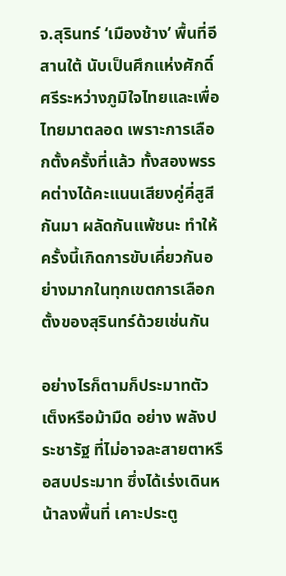จ.สุรินทร์ ‘เมืองช้าง’ พื้นที่อีสานใต้ นับเป็นศึกแห่งศักดิ์ศรีระหว่างภูมิใจไทยและเพื่อไทยมาตลอด เพราะการเลือกตั้งครั้งที่แล้ว ทั้งสองพรรคต่างได้คะแนนเสียงคู่คี่สูสีกันมา ผลัดกันแพ้ชนะ ทำให้ครั้งนี้เกิดการขับเคี่ยวกันอย่างมากในทุกเขตการเลือกตั้งของสุรินทร์ด้วยเช่นกัน

อย่างไรก็ตามก็ประมาทตัวเต็งหรือม้ามืด อย่าง พลังประชารัฐ ที่ไม่อาจละสายตาหรือสบประมาท ซึ่งได้เร่งเดินหน้าลงพื้นที่ เคาะประตู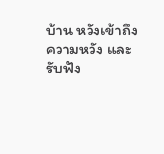บ้าน หวังเข้าถึงความหวัง และรับฟัง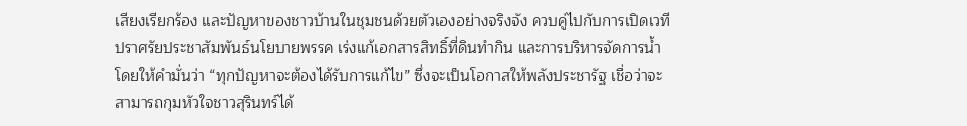เสียงเรียกร้อง และปัญหาของชาวบ้านในชุมชนด้วยตัวเองอย่างจริงจัง ควบคู่ไปกับการเปิดเวทีปราศรัยประชาสัมพันธ์นโยบายพรรค เร่งแก้เอกสารสิทธิ์ที่ดินทำกิน และการบริหารจัดการน้ำ โดยให้คำมั่นว่า “ทุกปัญหาจะต้องได้รับการแก้ไข” ซึ่งจะเป็นโอกาสให้พลังประชารัฐ เชื่อว่าจะสามารถกุมหัวใจชาวสุรินทร์ได้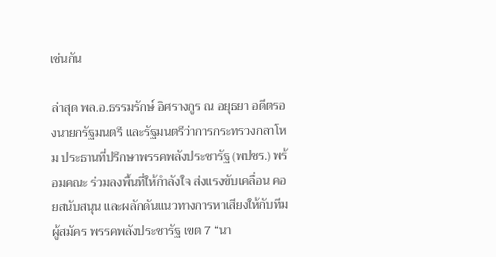เช่นกัน

ล่าสุด พล.อ.ธรรมรักษ์ อิศรางกูร ณ อยุธยา อดีตรองนายกรัฐมนตรี และรัฐมนตรีว่าการกระทรวงกลาโหม ประธานที่ปรึกษาพรรคพลังประชารัฐ (พปชร.) พร้อมคณะ ร่วมลงพื้นที่ให้กำลังใจ ส่งแรงขับเคลื่อน คอยสนับสนุน และผลักดันแนวทางการหาเสียงให้กับทีมผู้สมัคร พรรคพลังประชารัฐ เขต 7 “นา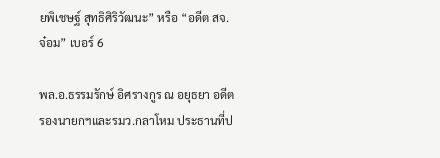ยพิเชษฐ์ สุทธิศิริวัฒนะ” หรือ “อดีต สจ. จ๋อม” เบอร์ 6

พล.อ.ธรรมรักษ์ อิศรางกูร ณ อยุธยา อดีตรองนายกฯและรมว.กลาโหม ประธานที่ป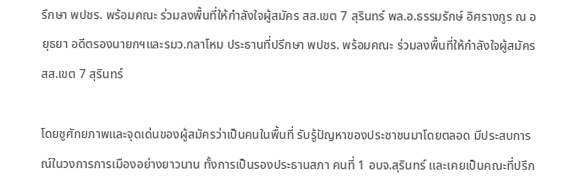รึกษา พปชร. พร้อมคณะ ร่วมลงพื้นที่ให้กำลังใจผู้สมัคร สส.เขต 7 สุรินทร์ พล.อ.ธรรมรักษ์ อิศรางกูร ณ อยุธยา อดีตรองนายกฯและรมว.กลาโหม ประธานที่ปรึกษา พปชร. พร้อมคณะ ร่วมลงพื้นที่ให้กำลังใจผู้สมัคร สส.เขต 7 สุรินทร์

โดยชูศักยภาพและจุดเด่นของผู้สมัครว่าเป็นคนในพื้นที่ รับรู้ปัญหาของประชาชนมาโดยตลอด มีประสบการณ์ในวงการการเมืองอย่างยาวนาน ทั้งการเป็นรองประธานสภา คนที่ 1 อบจ.สุรินทร์ และเคยเป็นคณะที่ปรึก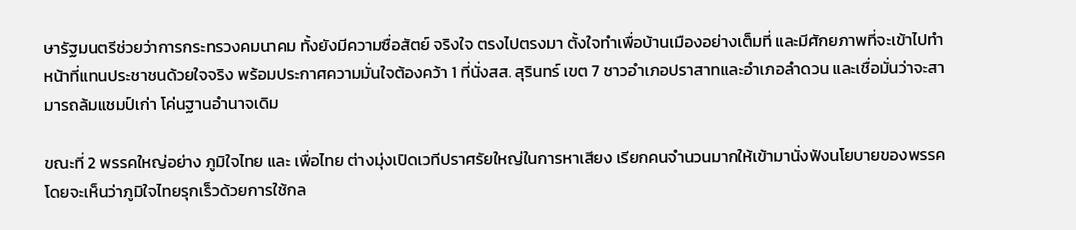ษารัฐมนตรีช่วยว่าการกระทรวงคมนาคม ทั้งยังมีความซื่อสัตย์ จริงใจ ตรงไปตรงมา ตั้งใจทำเพื่อบ้านเมืองอย่างเต็มที่ และมีศักยภาพที่จะเข้าไปทำหน้าที่แทนประชาชนด้วยใจจริง พร้อมประกาศความมั่นใจต้องคว้า 1 ที่นั่งสส. สุรินทร์ เขต 7 ชาวอำเภอปราสาทและอำเภอลำดวน และเชื่อมั่นว่าจะสามารถล้มแชมป์เก่า โค่นฐานอำนาจเดิม

ขณะที่ 2 พรรคใหญ่อย่าง ภูมิใจไทย และ เพื่อไทย ต่างมุ่งเปิดเวทีปราศรัยใหญ่ในการหาเสียง เรียกคนจำนวนมากให้เข้ามานั่งฟังนโยบายของพรรค โดยจะเห็นว่าภูมิใจไทยรุกเร็วด้วยการใช้กล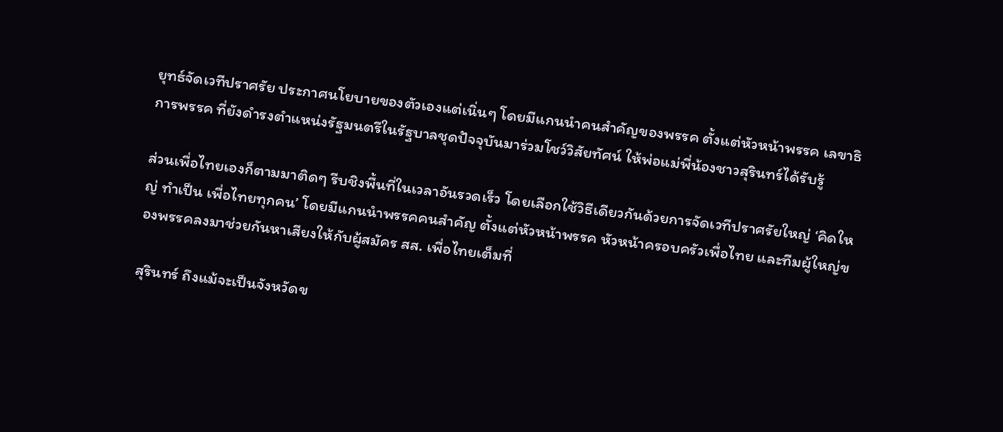ยุทธ์จัดเวทีปราศรัย ประกาศนโยบายของตัวเองแต่เนิ่นๆ โดยมีแกนนำคนสำคัญของพรรค ตั้งแต่หัวหน้าพรรค เลขาธิการพรรค ที่ยังดำรงตำแหน่งรัฐมนตรีในรัฐบาลชุดปัจจุบันมาร่วมโชว์วิสัยทัศน์ ให้พ่อแม่พี่น้องชาวสุรินทร์ได้รับรู้

ส่วนเพื่อไทยเองก็ตามมาติดๆ รีบชิงพื้นที่ในเวลาอันรวดเร็ว โดยเลือกใช้วิธีเดียวกันด้วยการจัดเวทีปราศรัยใหญ่ ‘คิดใหญ่ ทำเป็น เพื่อไทยทุกคน’ โดยมีแกนนำพรรคคนสำคัญ ตั้งแต่หัวหน้าพรรค หัวหน้าครอบครัวเพื่อไทย และทีมผู้ใหญ่ของพรรคลงมาช่วยกันหาเสียงให้กับผู้สมัคร สส. เพื่อไทยเต็มที่

สุรินทร์ ถึงแม้จะเป็นจังหวัดข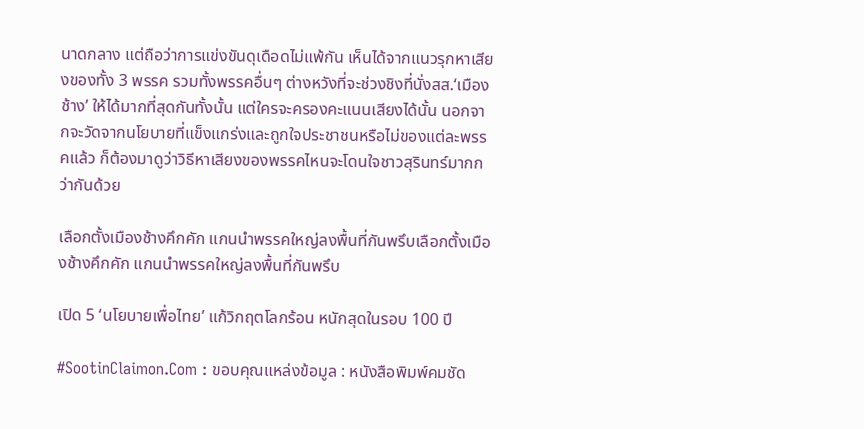นาดกลาง แต่ถือว่าการแข่งขันดุเดือดไม่แพ้กัน เห็นได้จากแนวรุกหาเสียงของทั้ง 3 พรรค รวมทั้งพรรคอื่นๆ ต่างหวังที่จะช่วงชิงที่นั่งสส.‘เมืองช้าง’ ให้ได้มากที่สุดกันทั้งนั้น แต่ใครจะครองคะแนนเสียงได้นั้น นอกจากจะวัดจากนโยบายที่แข็งแกร่งและถูกใจประชาชนหรือไม่ของแต่ละพรรคแล้ว ก็ต้องมาดูว่าวิธีหาเสียงของพรรคไหนจะโดนใจชาวสุรินทร์มากกว่ากันด้วย

เลือกตั้งเมืองช้างคึกคัก แกนนำพรรคใหญ่ลงพื้นที่กันพรึบเลือกตั้งเมืองช้างคึกคัก แกนนำพรรคใหญ่ลงพื้นที่กันพรึบ

เปิด 5 ‘นโยบายเพื่อไทย’ แก้วิกฤตโลกร้อน หนักสุดในรอบ 100 ปี

#SootinClaimon.Com : ขอบคุณแหล่งข้อมูล : หนังสือพิมพ์คมชัด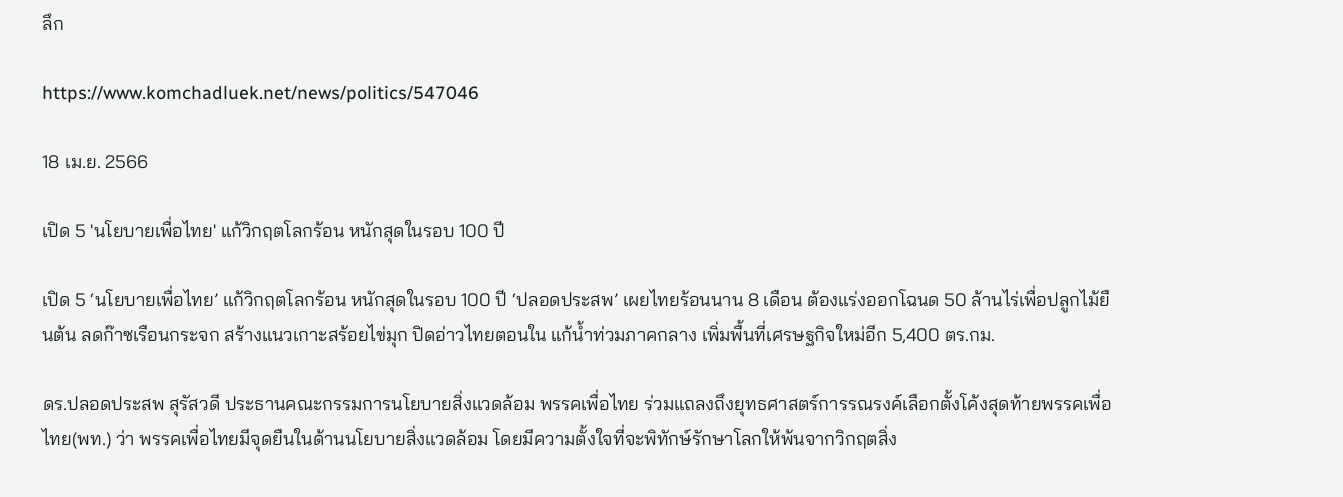ลึก

https://www.komchadluek.net/news/politics/547046

18 เม.ย. 2566

เปิด 5 'นโยบายเพื่อไทย' แก้วิกฤตโลกร้อน หนักสุดในรอบ 100 ปี

เปิด 5 ‘นโยบายเพื่อไทย’ แก้วิกฤตโลกร้อน หนักสุดในรอบ 100 ปี ‘ปลอดประสพ’ เผยไทยร้อนนาน 8 เดือน ต้องแร่งออกโฉนด 50 ล้านไร่เพื่อปลูกไม้ยืนต้น ลดก๊าซเรือนกระจก สร้างแนวเกาะสร้อยไข่มุก ปิดอ่าวไทยตอนใน แก้น้ำท่วมภาคกลาง เพิ่มพื้นที่เศรษฐกิจใหม่อีก 5,400 ตร.กม.

ดร.ปลอดประสพ สุรัสวดี ประธานคณะกรรมการนโยบายสิ่งแวดล้อม พรรคเพื่อไทย ร่วมแถลงถึงยุทธศาสตร์การรณรงค์เลือกตั้งโค้งสุดท้ายพรรคเพื่อไทย(พท.) ว่า พรรคเพื่อไทยมีจุดยืนในด้านนโยบายสิ่งแวดล้อม โดยมีความตั้งใจที่จะพิทักษ์รักษาโลกให้พ้นจากวิกฤตสิ่ง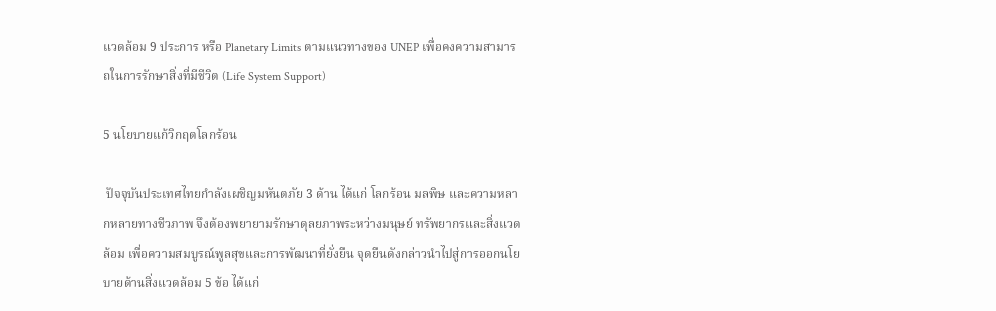แวดล้อม 9 ประการ หรือ Planetary Limits ตามแนวทางของ UNEP เพื่อคงความสามารถในการรักษาสิ่งที่มีชีวิต (Life System Support)

5 นโยบายแก้วิกฤตโลกร้อน

 ปัจจุบันประเทศไทยกำลังเผชิญมหันตภัย 3 ด้าน ได้แก่ โลกร้อน มลพิษ และความหลากหลายทางชีวภาพ จึงต้องพยายามรักษาดุลยภาพระหว่างมนุษย์ ทรัพยากรและสิ่งแวดล้อม เพื่อความสมบูรณ์พูลสุขและการพัฒนาที่ยั่งยืน จุดยืนดังกล่าวนำไปสู่การออกนโยบายด้านสิ่งแวดล้อม 5 ข้อ ได้แก่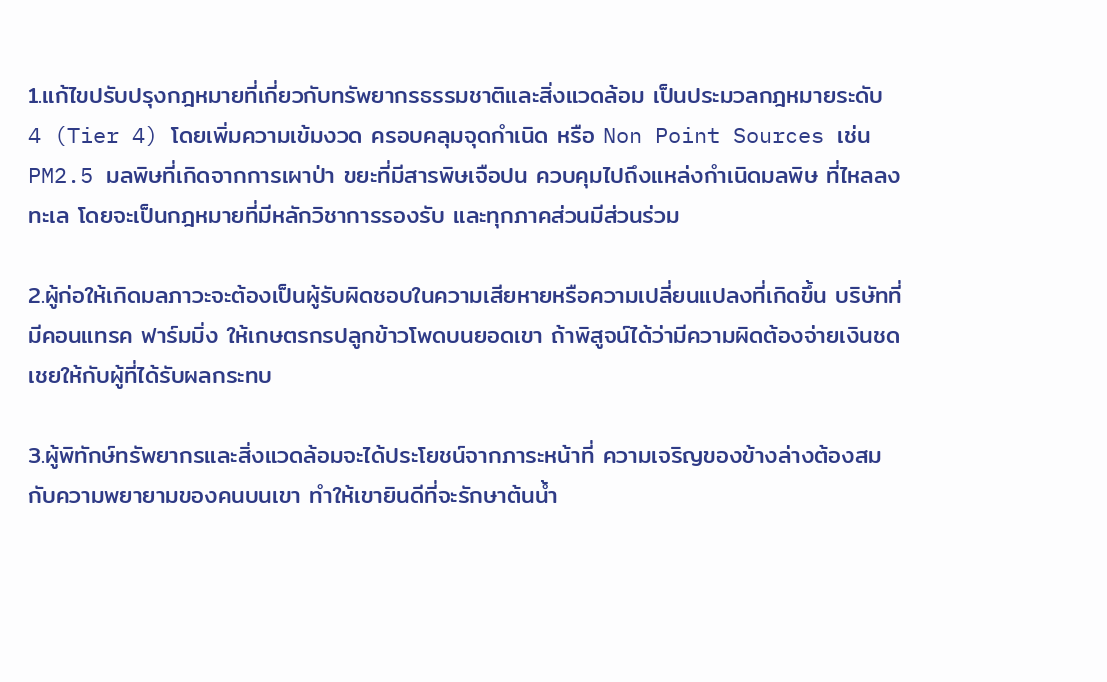1.แก้ไขปรับปรุงกฎหมายที่เกี่ยวกับทรัพยากรธรรมชาติและสิ่งแวดล้อม เป็นประมวลกฎหมายระดับ 4 (Tier 4) โดยเพิ่มความเข้มงวด ครอบคลุมจุดกำเนิด หรือ Non Point Sources เช่น PM2.5 มลพิษที่เกิดจากการเผาป่า ขยะที่มีสารพิษเจือปน ควบคุมไปถึงแหล่งกำเนิดมลพิษ ที่ไหลลงทะเล โดยจะเป็นกฎหมายที่มีหลักวิชาการรองรับ และทุกภาคส่วนมีส่วนร่วม

2.ผู้ก่อให้เกิดมลภาวะจะต้องเป็นผู้รับผิดชอบในความเสียหายหรือความเปลี่ยนแปลงที่เกิดขึ้น บริษัทที่มีคอนแทรค ฟาร์มมิ่ง ให้เกษตรกรปลูกข้าวโพดบนยอดเขา ถ้าพิสูจน์ได้ว่ามีความผิดต้องจ่ายเงินชดเชยให้กับผู้ที่ได้รับผลกระทบ

3.ผู้พิทักษ์ทรัพยากรและสิ่งแวดล้อมจะได้ประโยชน์จากภาระหน้าที่ ความเจริญของข้างล่างต้องสมกับความพยายามของคนบนเขา ทำให้เขายินดีที่จะรักษาต้นน้ำ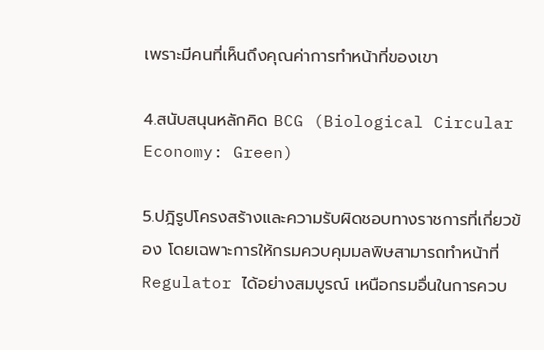เพราะมีคนที่เห็นถึงคุณค่าการทำหน้าที่ของเขา

4.สนับสนุนหลักคิด BCG (Biological Circular Economy: Green)

5.ปฎิรูปโครงสร้างและความรับผิดชอบทางราชการที่เกี่ยวข้อง โดยเฉพาะการให้กรมควบคุมมลพิษสามารถทำหน้าที่ Regulator ได้อย่างสมบูรณ์ เหนือกรมอื่นในการควบ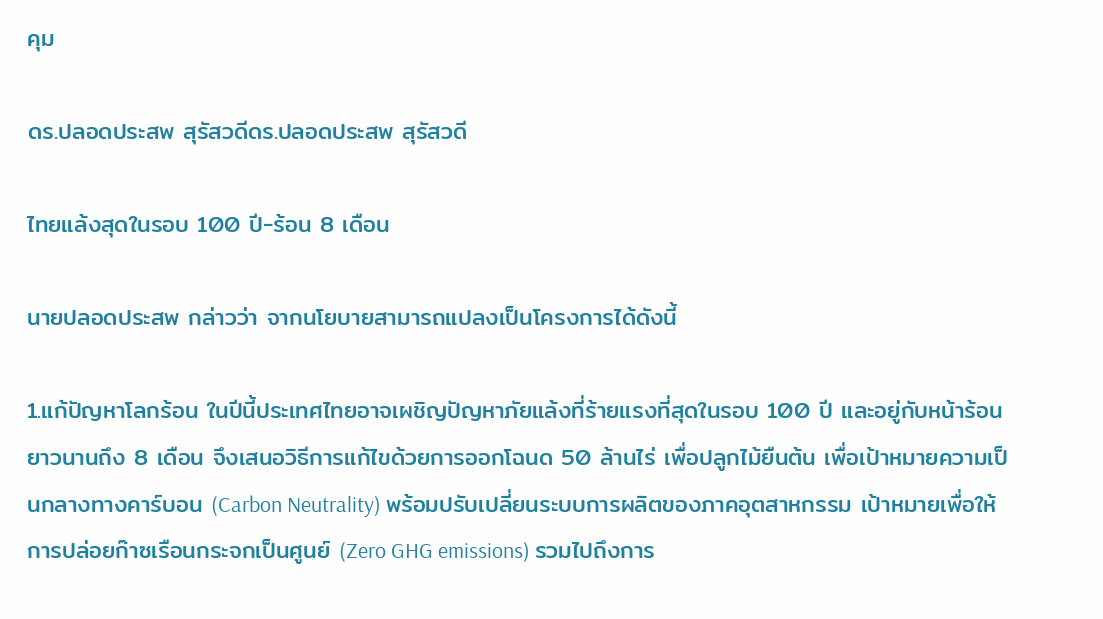คุม

ดร.ปลอดประสพ สุรัสวดีดร.ปลอดประสพ สุรัสวดี

ไทยแล้งสุดในรอบ 100 ปี-ร้อน 8 เดือน

นายปลอดประสพ กล่าวว่า จากนโยบายสามารถแปลงเป็นโครงการได้ดังนี้

1.แก้ปัญหาโลกร้อน ในปีนี้ประเทศไทยอาจเผชิญปัญหาภัยแล้งที่ร้ายแรงที่สุดในรอบ 100 ปี และอยู่กับหน้าร้อนยาวนานถึง 8 เดือน จึงเสนอวิธีการแก้ไขด้วยการออกโฉนด 50 ล้านไร่ เพื่อปลูกไม้ยืนต้น เพื่อเป้าหมายความเป็นกลางทางคาร์บอน (Carbon Neutrality) พร้อมปรับเปลี่ยนระบบการผลิตของภาคอุตสาหกรรม เป้าหมายเพื่อให้การปล่อยก๊าซเรือนกระจกเป็นศูนย์ (Zero GHG emissions) รวมไปถึงการ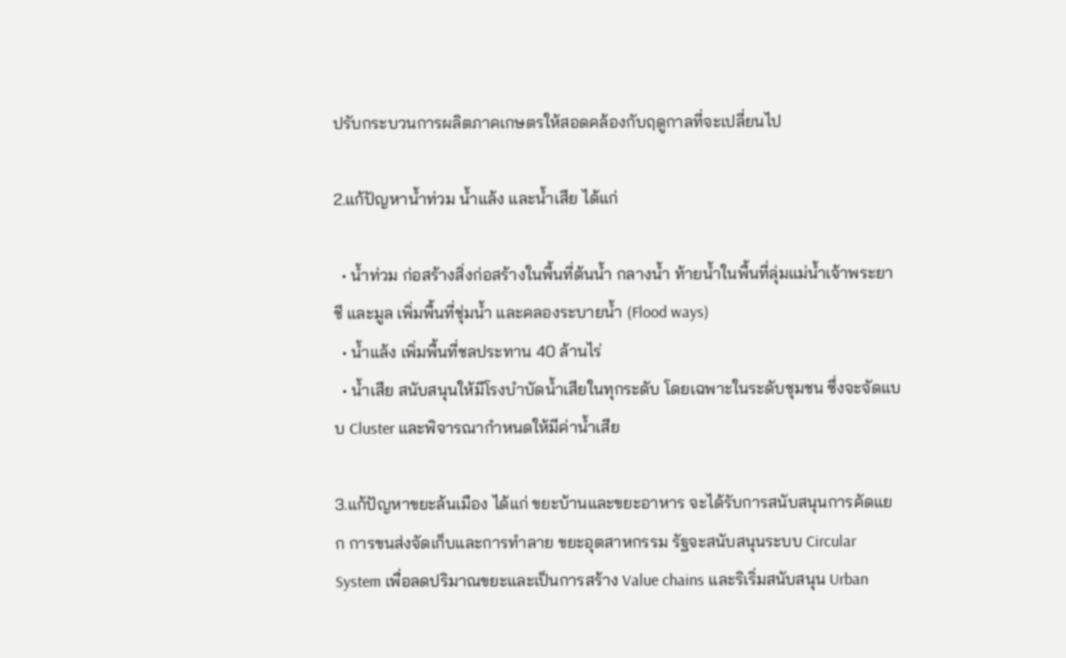ปรับกระบวนการผลิตภาคเกษตรให้สอดคล้องกับฤดูกาลที่จะเปลี่ยนไป

2.แก้ปัญหาน้ำท่วม น้ำแล้ง และน้ำเสีย ได้แก่

  • น้ำท่วม ก่อสร้างสิ่งก่อสร้างในพื้นที่ต้นน้ำ กลางน้ำ ท้ายน้ำในพื้นที่ลุ่มแม่น้ำเจ้าพระยา ชี และมูล เพิ่มพื้นที่ชุ่มน้ำ และคลองระบายน้ำ (Flood ways)
  • น้ำแล้ง เพิ่มพื้นที่ชลประทาน 40 ล้านไร่
  • น้ำเสีย สนับสนุนให้มีโรงบำบัดน้ำเสียในทุกระดับ โดยเฉพาะในระดับชุมชน ซึ่งจะจัดแบบ Cluster และพิจารณากำหนดให้มีค่าน้ำเสีย

3.แก้ปัญหาขยะล้นเมือง ได้แก่ ขยะบ้านและขยะอาหาร จะได้รับการสนับสนุนการคัดแยก การขนส่งจัดเก็บและการทำลาย ขยะอุตสาหกรรม รัฐจะสนับสนุนระบบ Circular System เพื่อลดปริมาณขยะและเป็นการสร้าง Value chains และริเริ่มสนับสนุน Urban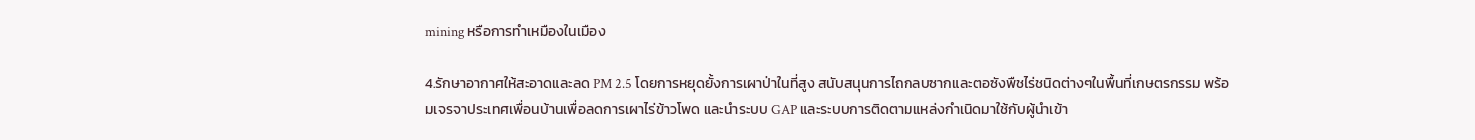mining หรือการทำเหมืองในเมือง

4.รักษาอากาศให้สะอาดและลด PM 2.5 โดยการหยุดยั้งการเผาป่าในที่สูง สนับสนุนการไถกลบซากและตอซังพืชไร่ชนิดต่างๆในพื้นที่เกษตรกรรม พร้อมเจรจาประเทศเพื่อนบ้านเพื่อลดการเผาไร่ข้าวโพด และนำระบบ GAP และระบบการติดตามแหล่งกำเนิดมาใช้กับผู้นำเข้า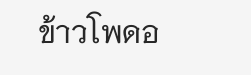ข้าวโพดอ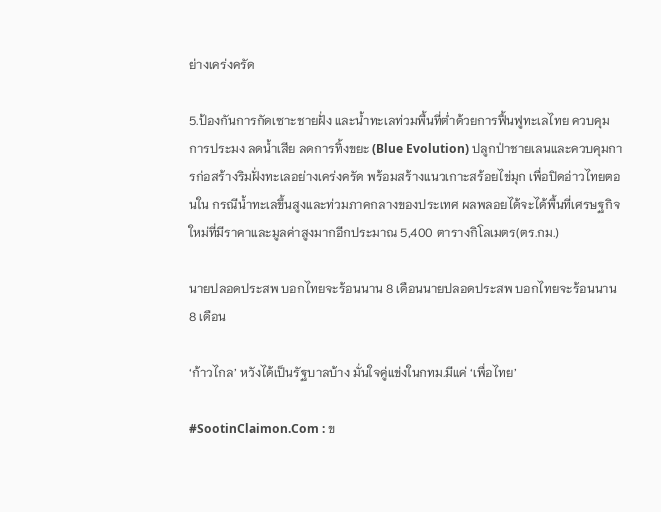ย่างเคร่งครัด

5.ป้องกันการกัดเซาะชายฝั่ง และน้ำทะเลท่วมพื้นที่ต่ำด้วยการฟื้นฟูทะเลไทย ควบคุมการประมง ลดน้ำเสีย ลดการทิ้งขยะ (Blue Evolution) ปลูกป่าชายเลนและควบคุมการก่อสร้างริมฝั่งทะเลอย่างเคร่งครัด พร้อมสร้างแนวเกาะสร้อยไข่มุก เพื่อปิดอ่าวไทยตอนใน กรณีน้ำทะเลขึ้นสูงและท่วมภาคกลางของประเทศ ผลพลอยได้จะได้พื้นที่เศรษฐกิจใหม่ที่มีราคาและมูลค่าสูงมากอีกประมาณ 5,400 ตารางกิโลเมตร(ตร.กม.)

นายปลอดประสพ บอกไทยจะร้อนนาน 8 เดือนนายปลอดประสพ บอกไทยจะร้อนนาน 8 เดือน

‘ก้าวไกล’ หวังได้เป็นรัฐบาลบ้าง มั่นใจคู่แข่งในกทม.มีแค่ ‘เพื่อไทย’

#SootinClaimon.Com : ข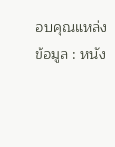อบคุณแหล่งข้อมูล : หนัง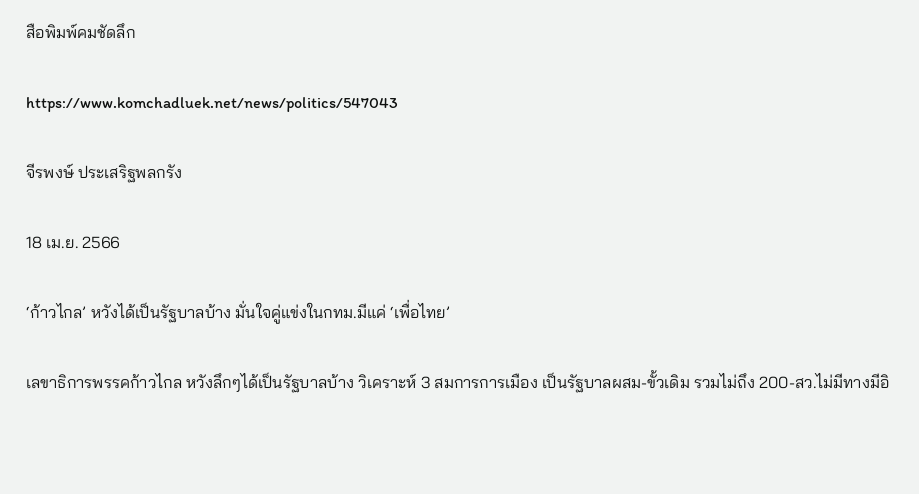สือพิมพ์คมชัดลึก

https://www.komchadluek.net/news/politics/547043

จีรพงษ์ ประเสริฐพลกรัง

18 เม.ย. 2566

‘ก้าวไกล’ หวังได้เป็นรัฐบาลบ้าง มั่นใจคู่แข่งในกทม.มีแค่ ‘เพื่อไทย’

เลขาธิการพรรคก้าวไกล หวังลึกๆได้เป็นรัฐบาลบ้าง วิเคราะห์ 3 สมการการเมือง เป็นรัฐบาลผสม-ขั้วเดิม รวมไม่ถึง 200-สว.ไม่มีทางมีอิ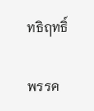ทธิฤทธิ์

พรรค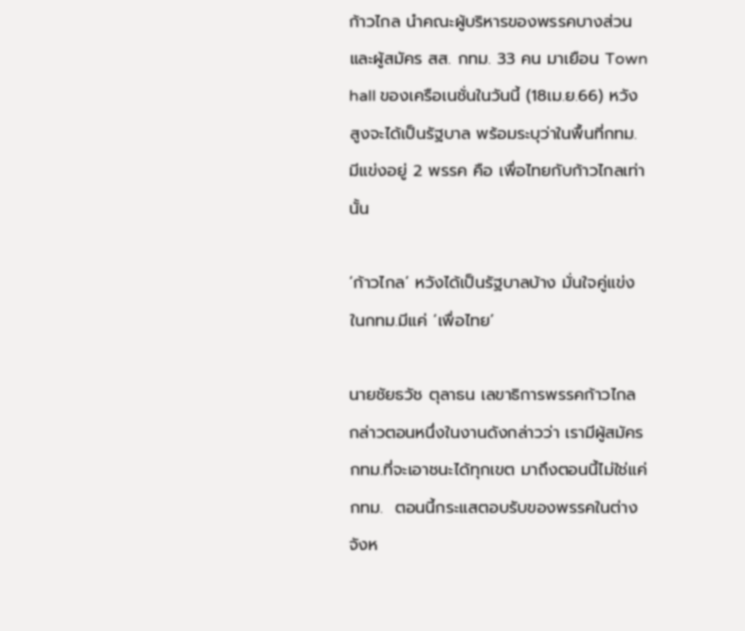ก้าวไกล นำคณะผู้บริหารของพรรคบางส่วนและผู้สมัคร สส. กทม. 33 คน มาเยือน Town hall ของเครือเนชั่นในวันนี้ (18เม.ย.66) หวังสูงจะได้เป็นรัฐบาล พร้อมระบุว่าในพื้นที่กทม. มีแข่งอยู่ 2 พรรค คือ เพื่อไทยกับก้าวไกลเท่านั้น

‘ก้าวไกล’ หวังได้เป็นรัฐบาลบ้าง มั่นใจคู่แข่งในกทม.มีแค่ ‘เพื่อไทย’

นายชัยธวัช ตุลาธน เลขาธิการพรรคก้าวไกล กล่าวตอนหนึ่งในงานดังกล่าวว่า เรามีผู้สมัครกทม.ที่จะเอาชนะได้ทุกเขต มาถึงตอนนี้ไม่ใช่แค่กทม.  ตอนนี้กระแสตอบรับของพรรคในต่างจังห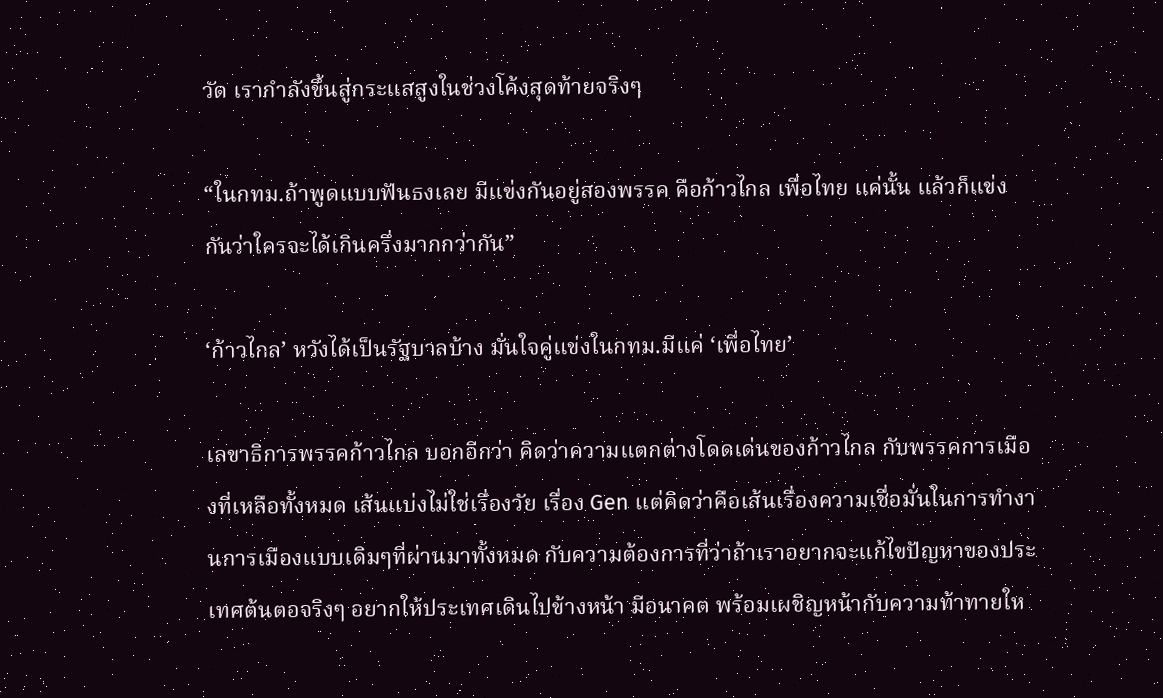วัด เรากำลังขึ้นสู่กระแสสูงในช่วงโค้งสุดท้ายจริงๆ

“ในกทม.ถ้าพูดแบบฟันธงเลย มีแข่งกันอยู่สองพรรค คือก้าวไกล เพื่อไทย แค่นั้น แล้วก็แข่งกันว่าใครจะได้เกินครึ่งมากกว่ากัน”

‘ก้าวไกล’ หวังได้เป็นรัฐบาลบ้าง มั่นใจคู่แข่งในกทม.มีแค่ ‘เพื่อไทย’

เลขาธิการพรรคก้าวไกล บอกอีกว่า คิดว่าความแตกต่างโดดเด่นของก้าวไกล กับพรรคการเมืองที่เหลือทั้งหมด เส้นแบ่งไม่ใช่เรื่องวัย เรื่อง Gen แต่คิดว่าคือเส้นเรื่องความเชื่อมั่นในการทำงานการเมืองแบบเดิมๆที่ผ่านมาทั้งหมด กับความต้องการที่ว่าถ้าเราอยากจะแก้ไขปัญหาของประเทศต้นตอจริงๆ อยากให้ประเทศเดินไปข้างหน้า มีอนาคต พร้อมเผชิญหน้ากับความท้าทายให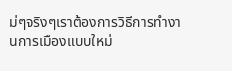ม่ๆจริงๆเราต้องการวิธีการทำงานการเมืองแบบใหม่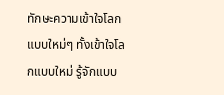ทักษะความเข้าใจโลกแบบใหม่ๆ ทั้งเข้าใจโลกแบบใหม่ รู้จักแบบ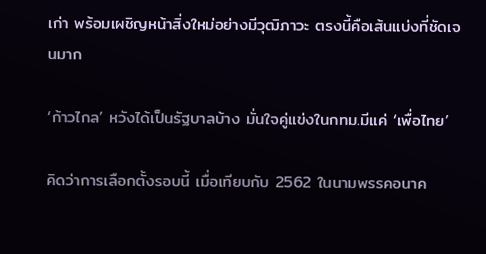เก่า พร้อมเผชิญหน้าสิ่งใหม่อย่างมีวุฒิภาวะ ตรงนี้คือเส้นแบ่งที่ชัดเจนมาก

‘ก้าวไกล’ หวังได้เป็นรัฐบาลบ้าง มั่นใจคู่แข่งในกทม.มีแค่ ‘เพื่อไทย’

คิดว่าการเลือกตั้งรอบนี้ เมื่อเทียบกับ 2562 ในนามพรรคอนาค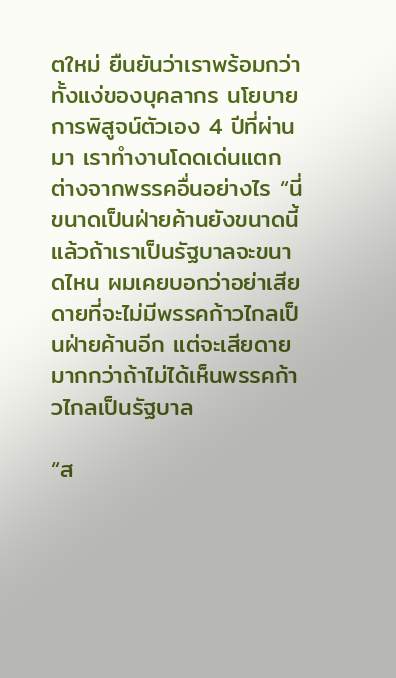ตใหม่ ยืนยันว่าเราพร้อมกว่าทั้งแง่ของบุคลากร นโยบาย การพิสูจน์ตัวเอง 4 ปีที่ผ่านมา เราทำงานโดดเด่นแตกต่างจากพรรคอื่นอย่างไร “นี่ขนาดเป็นฝ่ายค้านยังขนาดนี้ แล้วถ้าเราเป็นรัฐบาลจะขนาดไหน ผมเคยบอกว่าอย่าเสียดายที่จะไม่มีพรรคก้าวไกลเป็นฝ่ายค้านอีก แต่จะเสียดายมากกว่าถ้าไม่ได้เห็นพรรคก้าวไกลเป็นรัฐบาล

“ส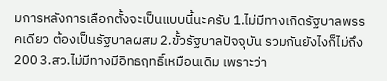มการหลังการเลือกตั้งจะเป็นแบบนี้นะครับ 1.ไม่มีทางเกิดรัฐบาลพรรคเดียว ต้องเป็นรัฐบาลผสม 2.ขั้วรัฐบาลปัจจุบัน รวมกันยังไงก็ไม่ถึง 200 3.สว.ไม่มีทางมีอิทธฤทธิ์เหมือนเดิม เพราะว่า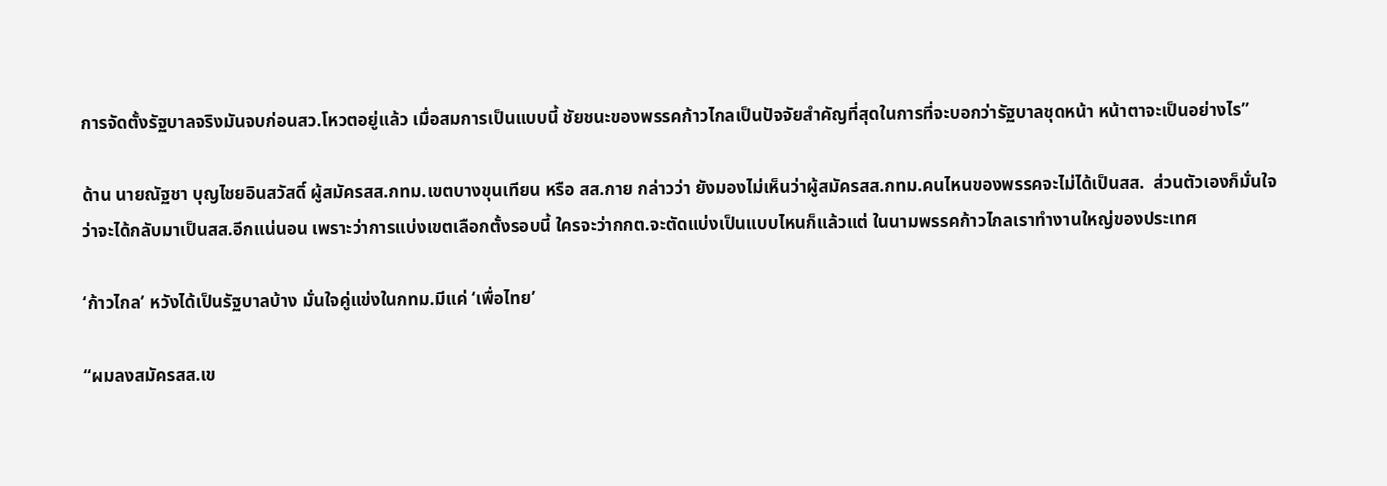การจัดตั้งรัฐบาลจริงมันจบก่อนสว.โหวตอยู่แล้ว เมื่อสมการเป็นแบบนี้ ชัยชนะของพรรคก้าวไกลเป็นปัจจัยสำคัญที่สุดในการที่จะบอกว่ารัฐบาลชุดหน้า หน้าตาจะเป็นอย่างไร”

ด้าน นายณัฐชา บุญไชยอินสวัสดิ์ ผู้สมัครสส.กทม.เขตบางขุนเทียน หรือ สส.กาย กล่าวว่า ยังมองไม่เห็นว่าผู้สมัครสส.กทม.คนไหนของพรรคจะไม่ได้เป็นสส.  ส่วนตัวเองก็มั่นใจว่าจะได้กลับมาเป็นสส.อีกแน่นอน เพราะว่าการแบ่งเขตเลือกตั้งรอบนี้ ใครจะว่ากกต.จะตัดแบ่งเป็นแบบไหนก็แล้วแต่ ในนามพรรคก้าวไกลเราทำงานใหญ่ของประเทศ

‘ก้าวไกล’ หวังได้เป็นรัฐบาลบ้าง มั่นใจคู่แข่งในกทม.มีแค่ ‘เพื่อไทย’

“ผมลงสมัครสส.เข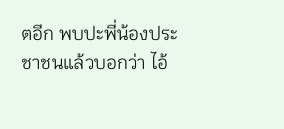ตอีก พบปะพี่น้องประชาชนแล้วบอกว่า ไอ้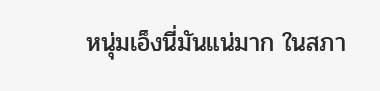หนุ่มเอ็งนี่มันแน่มาก ในสภา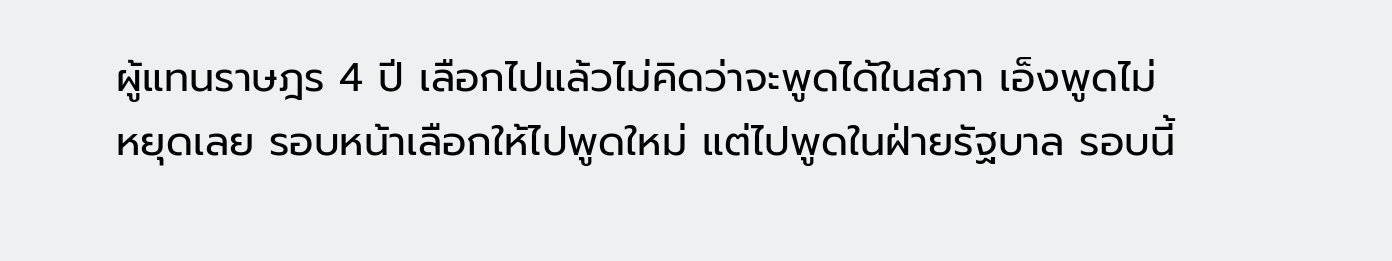ผู้แทนราษฎร 4 ปี เลือกไปแล้วไม่คิดว่าจะพูดได้ในสภา เอ็งพูดไม่หยุดเลย รอบหน้าเลือกให้ไปพูดใหม่ แต่ไปพูดในฝ่ายรัฐบาล รอบนี้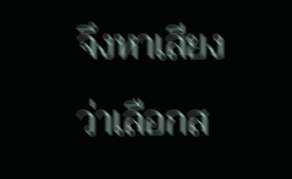จึงหาเสียงว่าเลือกส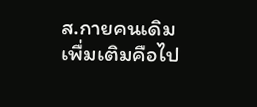ส.กายคนเดิมเพื่มเติมคือไป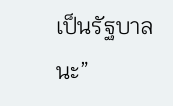เป็นรัฐบาลนะ”